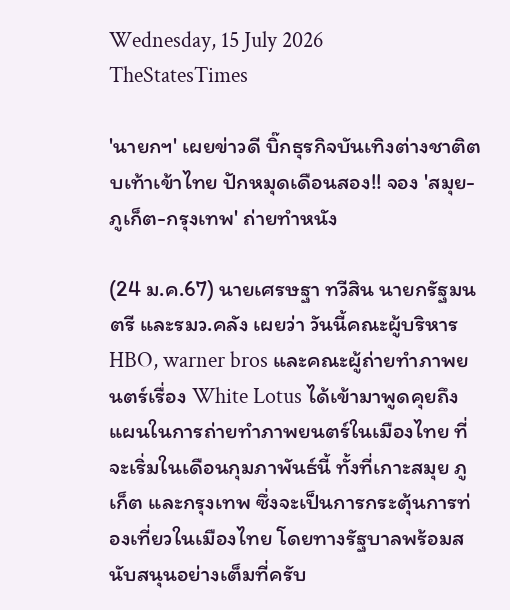Wednesday, 15 July 2026
TheStatesTimes

'นายกฯ' เผยข่าวดี บิ๊กธุรกิจบันเทิงต่างชาติตบเท้าเข้าไทย ปักหมุดเดือนสอง!! จอง 'สมุย-ภูเก็ต-กรุงเทพ' ถ่ายทำหนัง

(24 ม.ค.67) นายเศรษฐา ทวีสิน นายกรัฐมนตรี และรมว.คลัง เผยว่า วันนี้คณะผู้บริหาร HBO, warner bros และคณะผู้ถ่ายทำภาพยนตร์เรื่อง White Lotus ได้เข้ามาพูดคุยถึงแผนในการถ่ายทำภาพยนตร์ในเมืองไทย ที่จะเริ่มในเดือนกุมภาพันธ์นี้ ทั้งที่เกาะสมุย ภูเก็ต และกรุงเทพ ซึ่งจะเป็นการกระตุ้นการท่องเที่ยวในเมืองไทย โดยทางรัฐบาลพร้อมสนับสนุนอย่างเต็มที่ครับ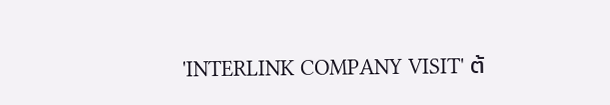'INTERLINK COMPANY VISIT' ต้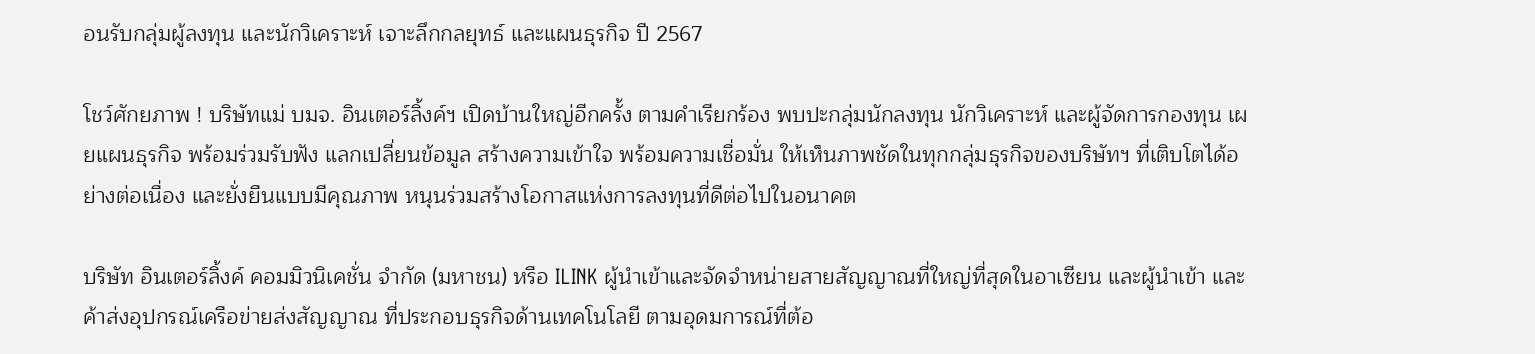อนรับกลุ่มผู้ลงทุน และนักวิเคราะห์ เจาะลึกกลยุทธ์ และแผนธุรกิจ ปี 2567

โชว์ศักยภาพ ! บริษัทแม่ บมจ. อินเตอร์ลิ้งค์ฯ เปิดบ้านใหญ่อีกครั้ง ตามคำเรียกร้อง พบปะกลุ่มนักลงทุน นักวิเคราะห์ และผู้จัดการกองทุน เผยแผนธุรกิจ พร้อมร่วมรับฟัง แลกเปลี่ยนข้อมูล สร้างความเข้าใจ พร้อมความเชื่อมั่น ให้เห็นภาพชัดในทุกกลุ่มธุรกิจของบริษัทฯ ที่เติบโตได้อย่างต่อเนื่อง และยั่งยืนแบบมีคุณภาพ หนุนร่วมสร้างโอกาสแห่งการลงทุนที่ดีต่อไปในอนาคต

บริษัท อินเตอร์ลิ้งค์ คอมมิวนิเคชั่น จำกัด (มหาชน) หรือ ILINK ผู้นำเข้าและจัดจำหน่ายสายสัญญาณที่ใหญ่ที่สุดในอาเซียน และผู้นำเข้า และค้าส่งอุปกรณ์เครือข่ายส่งสัญญาณ ที่ประกอบธุรกิจด้านเทคโนโลยี ตามอุดมการณ์ที่ต้อ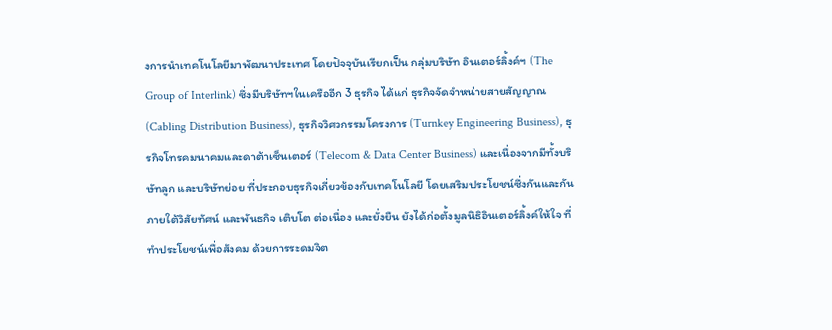งการนำเทคโนโลยีมาพัฒนาประเทศ โดยปัจจุบันเรียกเป็น กลุ่มบริษัท อินเตอร์ลิ้งค์ฯ (The Group of Interlink) ซึ่งมีบริษัทฯในเครืออีก 3 ธุรกิจ ได้แก่ ธุรกิจจัดจำหน่ายสายสัญญาณ (Cabling Distribution Business), ธุรกิจวิศวกรรมโครงการ (Turnkey Engineering Business), ธุรกิจโทรคมนาคมและดาต้าเซ็นเตอร์ (Telecom & Data Center Business) และเนื่องจากมีทั้งบริษัทลูก และบริษัทย่อย ที่ประกอบธุรกิจเกี่ยวข้องกับเทคโนโลยี โดยเสริมประโยชน์ซึ่งกันและกัน ภายใต้วิสัยทัศน์ และพันธกิจ เติบโต ต่อเนื่อง และยั่งยืน ยังได้ก่อตั้งมูลนิธิอินเตอร์ลิ้งค์ให้ใจ ที่ทำประโยชน์เพื่อสังคม ด้วยการระดมจิต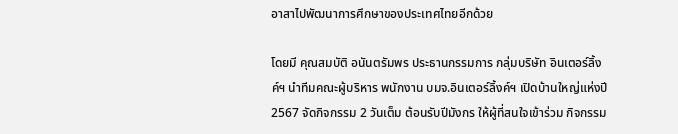อาสาไปพัฒนาการศึกษาของประเทศไทยอีกด้วย

โดยมี คุณสมบัติ อนันตรัมพร ประธานกรรมการ กลุ่มบริษัท อินเตอร์ลิ้งค์ฯ นำทีมคณะผู้บริหาร พนักงาน บมจ.อินเตอร์ลิ้งค์ฯ เปิดบ้านใหญ่แห่งปี 2567 จัดกิจกรรม 2 วันเต็ม ต้อนรับปีมังกร ให้ผู้ที่สนใจเข้าร่วม กิจกรรม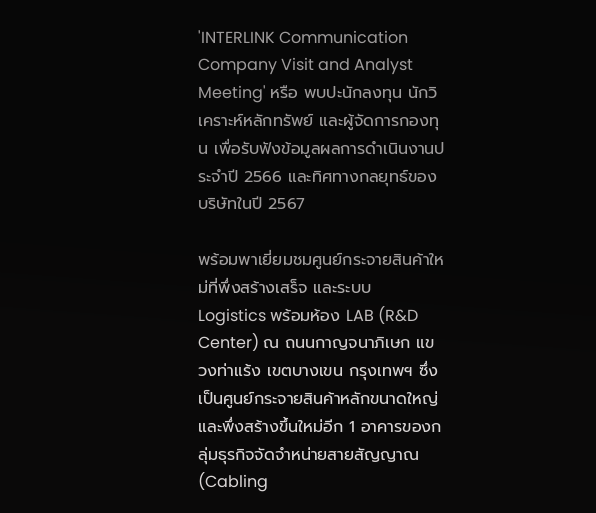'INTERLINK Communication Company Visit and Analyst Meeting' หรือ พบปะนักลงทุน นักวิเคราะห์หลักทรัพย์ และผู้จัดการกองทุน เพื่อรับฟังข้อมูลผลการดำเนินงานประจำปี 2566 และทิศทางกลยุทธ์ของบริษัทในปี 2567

พร้อมพาเยี่ยมชมศูนย์กระจายสินค้าใหม่ที่พึ่งสร้างเสร็จ และระบบ Logistics พร้อมห้อง LAB (R&D Center) ณ ถนนกาญจนาภิเษก แขวงท่าแร้ง เขตบางเขน กรุงเทพฯ ซึ่งเป็นศูนย์กระจายสินค้าหลักขนาดใหญ่ และพึ่งสร้างขึ้นใหม่อีก 1 อาคารของกลุ่มธุรกิจจัดจำหน่ายสายสัญญาณ (Cabling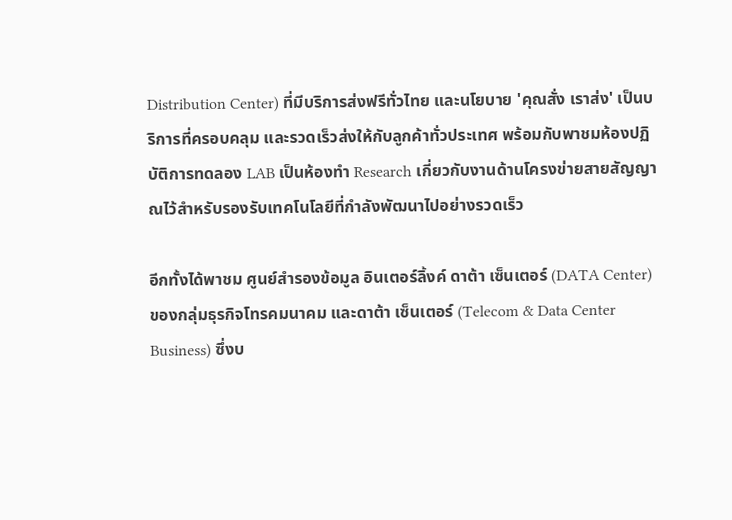Distribution Center) ที่มีบริการส่งฟรีทั่วไทย และนโยบาย 'คุณสั่ง เราส่ง' เป็นบริการที่ครอบคลุม และรวดเร็วส่งให้กับลูกค้าทั่วประเทศ พร้อมกับพาชมห้องปฏิบัติการทดลอง LAB เป็นห้องทำ Research เกี่ยวกับงานด้านโครงข่ายสายสัญญาณไว้สำหรับรองรับเทคโนโลยีที่กำลังพัฒนาไปอย่างรวดเร็ว

อีกทั้งได้พาชม ศูนย์สำรองข้อมูล อินเตอร์ลิ้งค์ ดาต้า เซ็นเตอร์ (DATA Center) ของกลุ่มธุรกิจโทรคมนาคม และดาต้า เซ็นเตอร์ (Telecom & Data Center Business) ซึ่งบ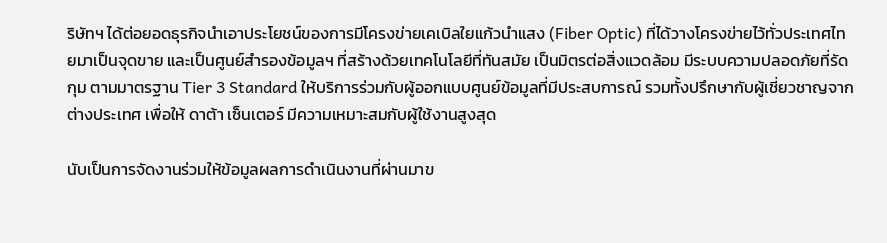ริษัทฯ ได้ต่อยอดธุรกิจนำเอาประโยชน์ของการมีโครงข่ายเคเบิลใยแก้วนำแสง (Fiber Optic) ที่ได้วางโครงข่ายไว้ทั่วประเทศไทยมาเป็นจุดขาย และเป็นศูนย์สำรองข้อมูลฯ ที่สร้างด้วยเทคโนโลยีที่ทันสมัย เป็นมิตรต่อสิ่งแวดล้อม มีระบบความปลอดภัยที่รัดกุม ตามมาตรฐาน Tier 3 Standard ให้บริการร่วมกับผู้ออกแบบศูนย์ข้อมูลที่มีประสบการณ์ รวมทั้งปรึกษากับผู้เชี่ยวชาญจากต่างประเทศ เพื่อให้ ดาต้า เซ็นเตอร์ มีความเหมาะสมกับผู้ใช้งานสูงสุด

นับเป็นการจัดงานร่วมให้ข้อมูลผลการดำเนินงานที่ผ่านมาข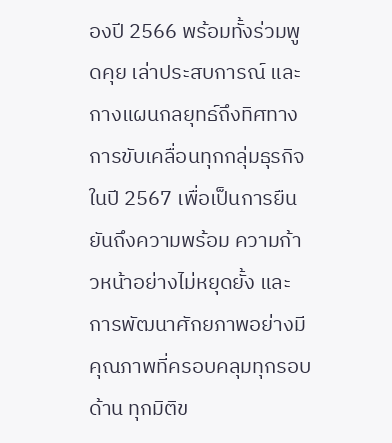องปี 2566 พร้อมทั้งร่วมพูดคุย เล่าประสบการณ์ และกางแผนกลยุทธ์ถึงทิศทางการขับเคลื่อนทุกกลุ่มธุรกิจในปี 2567 เพื่อเป็นการยืนยันถึงความพร้อม ความก้าวหน้าอย่างไม่หยุดยั้ง และการพัฒนาศักยภาพอย่างมีคุณภาพที่ครอบคลุมทุกรอบด้าน ทุกมิติข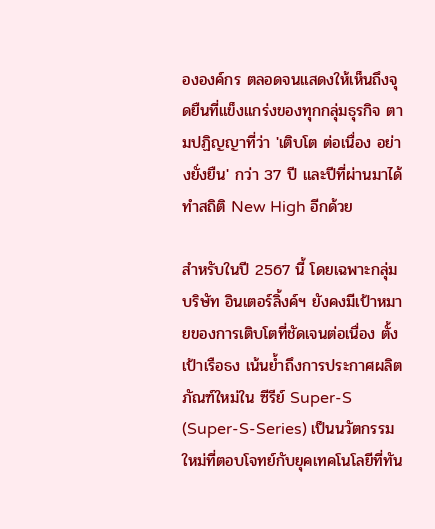ององค์กร ตลอดจนแสดงให้เห็นถึงจุดยืนที่แข็งแกร่งของทุกกลุ่มธุรกิจ ตามปฏิญญาที่ว่า 'เติบโต ต่อเนื่อง อย่างยั่งยืน' กว่า 37 ปี และปีที่ผ่านมาได้ทำสถิติ New High อีกด้วย

สำหรับในปี 2567 นี้ โดยเฉพาะกลุ่มบริษัท อินเตอร์ลิ้งค์ฯ ยังคงมีเป้าหมายของการเติบโตที่ชัดเจนต่อเนื่อง ตั้งเป้าเรือธง เน้นย้ำถึงการประกาศผลิตภัณฑ์ใหม่ใน ซีรีย์ Super-S (Super-S-Series) เป็นนวัตกรรมใหม่ที่ตอบโจทย์กับยุคเทคโนโลยีที่ทัน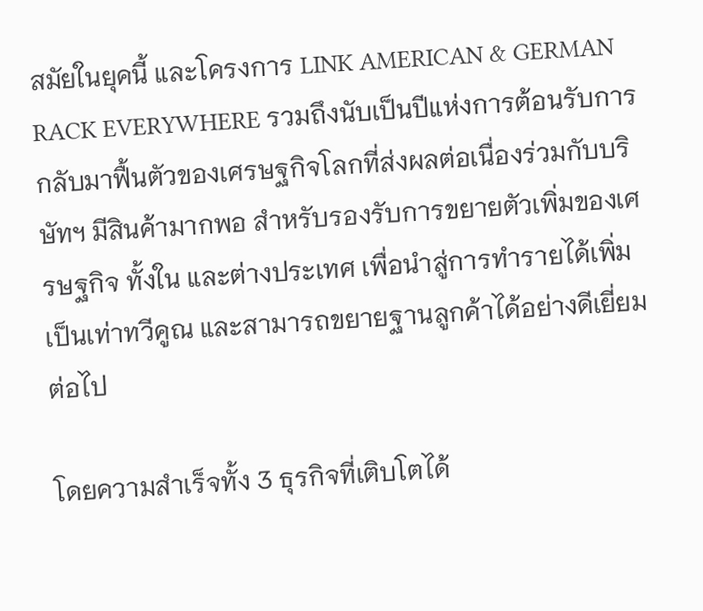สมัยในยุคนี้ และโครงการ LINK AMERICAN & GERMAN RACK EVERYWHERE รวมถึงนับเป็นปีแห่งการต้อนรับการกลับมาฟื้นตัวของเศรษฐกิจโลกที่ส่งผลต่อเนื่องร่วมกับบริษัทฯ มีสินค้ามากพอ สำหรับรองรับการขยายตัวเพิ่มของเศรษฐกิจ ทั้งใน และต่างประเทศ เพื่อนำสู่การทำรายได้เพิ่มเป็นเท่าทวีคูณ และสามารถขยายฐานลูกค้าได้อย่างดีเยี่ยมต่อไป

โดยความสำเร็จทั้ง 3 ธุรกิจที่เติบโตได้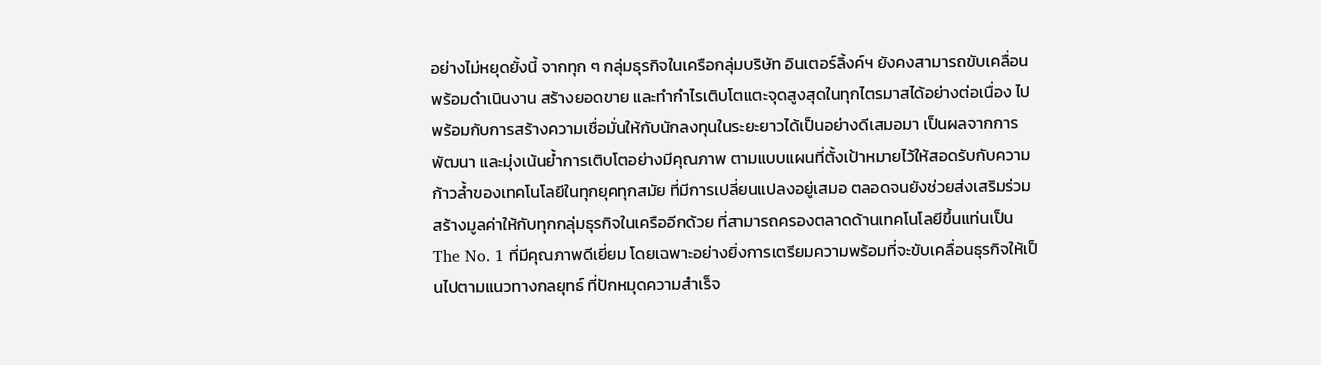อย่างไม่หยุดยั้งนี้ จากทุก ๆ กลุ่มธุรกิจในเครือกลุ่มบริษัท อินเตอร์ลิ้งค์ฯ ยังคงสามารถขับเคลื่อน พร้อมดำเนินงาน สร้างยอดขาย และทำกำไรเติบโตแตะจุดสูงสุดในทุกไตรมาสได้อย่างต่อเนื่อง ไปพร้อมกับการสร้างความเชื่อมั่นให้กับนักลงทุนในระยะยาวได้เป็นอย่างดีเสมอมา เป็นผลจากการพัฒนา และมุ่งเน้นย้ำการเติบโตอย่างมีคุณภาพ ตามแบบแผนที่ตั้งเป้าหมายไว้ให้สอดรับกับความก้าวล้ำของเทคโนโลยีในทุกยุคทุกสมัย ที่มีการเปลี่ยนแปลงอยู่เสมอ ตลอดจนยังช่วยส่งเสริมร่วมสร้างมูลค่าให้กับทุกกลุ่มธุรกิจในเครืออีกด้วย ที่สามารถครองตลาดด้านเทคโนโลยีขึ้นแท่นเป็น The No. 1 ที่มีคุณภาพดีเยี่ยม โดยเฉพาะอย่างยิ่งการเตรียมความพร้อมที่จะขับเคลื่อนธุรกิจให้เป็นไปตามแนวทางกลยุทธ์ ที่ปักหมุดความสำเร็จ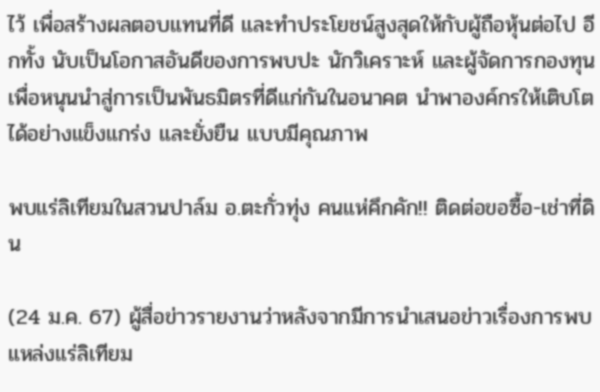ไว้ เพื่อสร้างผลตอบแทนที่ดี และทำประโยชน์สูงสุดให้กับผู้ถือหุ้นต่อไป อีกทั้ง นับเป็นโอกาสอันดีของการพบปะ นักวิเคราะห์ และผู้จัดการกองทุน เพื่อหนุนนำสู่การเป็นพันธมิตรที่ดีแก่กันในอนาคต นำพาองค์กรให้เติบโตได้อย่างแข็งแกร่ง และยั่งยืน แบบมีคุณภาพ

พบแร่ลิเทียมในสวนปาล์ม อ.ตะกั่วทุ่ง คนแห่คึกคัก!! ติดต่อขอซื้อ-เช่าที่ดิน

(24 ม.ค. 67) ผู้สื่อข่าวรายงานว่าหลังจากมีการนำเสนอข่าวเรื่องการพบแหล่งแร่ลิเทียม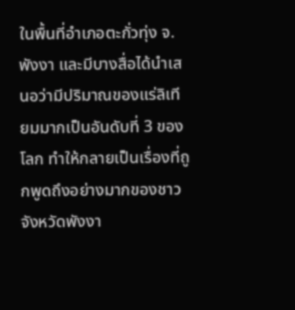ในพื้นที่อำเภอตะกั่วทุ่ง จ.พังงา และมีบางสื่อได้นำเสนอว่ามีปริมาณของแร่ลิเทียมมากเป็นอันดับที่ 3 ของโลก ทำให้กลายเป็นเรื่องที่ถูกพูดถึงอย่างมากของชาวจังหวัดพังงา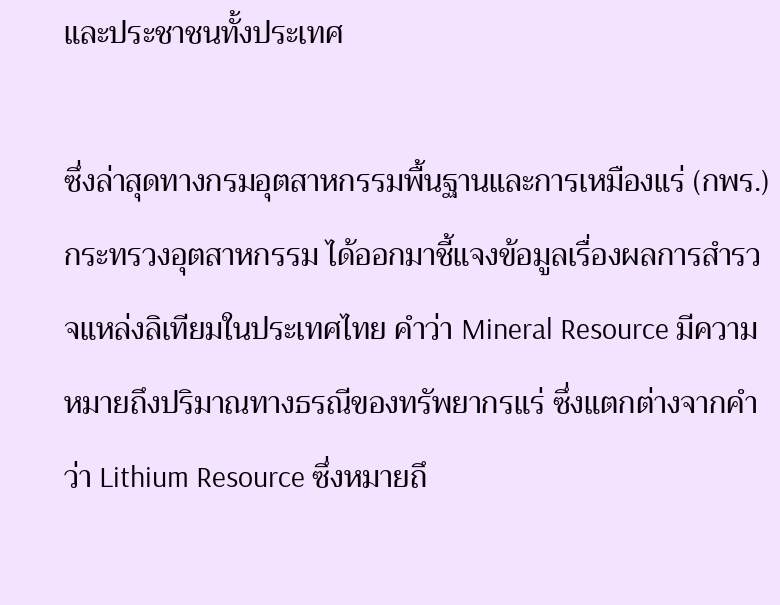และประชาชนทั้งประเทศ

ซึ่งล่าสุดทางกรมอุตสาหกรรมพื้นฐานและการเหมืองแร่ (กพร.) กระทรวงอุตสาหกรรม ได้ออกมาชี้แจงข้อมูลเรื่องผลการสำรวจแหล่งลิเทียมในประเทศไทย คำว่า Mineral Resource มีความหมายถึงปริมาณทางธรณีของทรัพยากรแร่ ซึ่งแตกต่างจากคำว่า Lithium Resource ซึ่งหมายถึ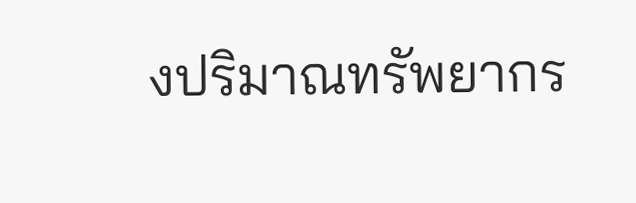งปริมาณทรัพยากร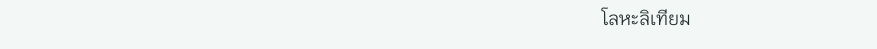โลหะลิเทียม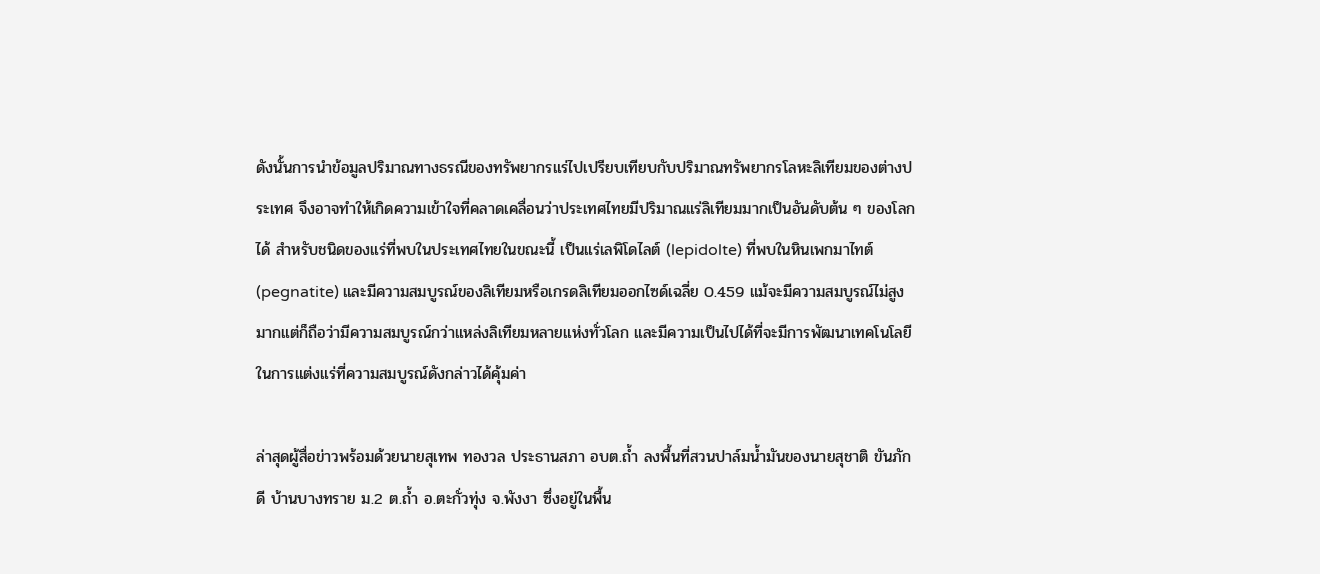ดังนั้นการนำข้อมูลปริมาณทางธรณีของทรัพยากรแร่ไปเปรียบเทียบกับปริมาณทรัพยากรโลหะลิเทียมของต่างประเทศ จึงอาจทำให้เกิดความเข้าใจที่คลาดเคลื่อนว่าประเทศไทยมีปริมาณแร่ลิเทียมมากเป็นอันดับต้น ๆ ของโลกได้ สำหรับชนิดของแร่ที่พบในประเทศไทยในขณะนี้ เป็นแร่เลพิโดไลต์ (lepidolte) ที่พบในหินเพกมาไทต์ (pegnatite) และมีความสมบูรณ์ของลิเทียมหรือเกรดลิเทียมออกไซด์เฉลี่ย 0.459 แม้จะมีความสมบูรณ์ไม่สูงมากแต่ก็ถือว่ามีความสมบูรณ์กว่าแหล่งลิเทียมหลายแห่งทั่วโลก และมีความเป็นไปได้ที่จะมีการพัฒนาเทคโนโลยีในการแต่งแร่ที่ความสมบูรณ์ดังกล่าวได้คุ้มค่า

ล่าสุดผู้สื่อข่าวพร้อมด้วยนายสุเทพ ทองวล ประธานสภา อบต.ถ้ำ ลงพื้นที่สวนปาล์มน้ำมันของนายสุชาติ ขันภักดี บ้านบางทราย ม.2 ต.ถ้ำ อ.ตะกั่วทุ่ง จ.พังงา ซึ่งอยู่ในพื้น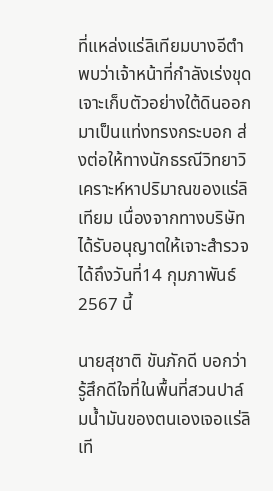ที่แหล่งแร่ลิเทียมบางอีตำ พบว่าเจ้าหน้าที่กำลังเร่งขุดเจาะเก็บตัวอย่างใต้ดินออกมาเป็นแท่งทรงกระบอก ส่งต่อให้ทางนักธรณีวิทยาวิเคราะห์หาปริมาณของแร่ลิเทียม เนื่องจากทางบริษัทได้รับอนุญาตให้เจาะสำรวจได้ถึงวันที่14 กุมภาพันธ์ 2567 นี้

นายสุชาติ ขันภักดี บอกว่า รู้สึกดีใจที่ในพื้นที่สวนปาล์มน้ำมันของตนเองเจอแร่ลิเที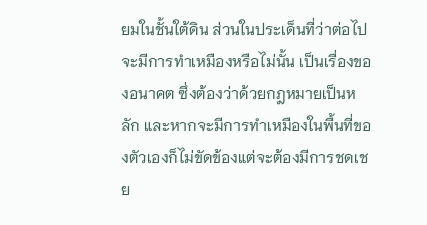ยมในชั้นใต้ดิน ส่วนในประเด็นที่ว่าต่อไปจะมีการทำเหมืองหรือไม่นั้น เป็นเรื่องของอนาคต ซึ่งต้องว่าด้วยกฎหมายเป็นหลัก และหากจะมีการทำเหมืองในพื้นที่ของตัวเองก็ไม่ขัดข้องแต่จะต้องมีการชดเชย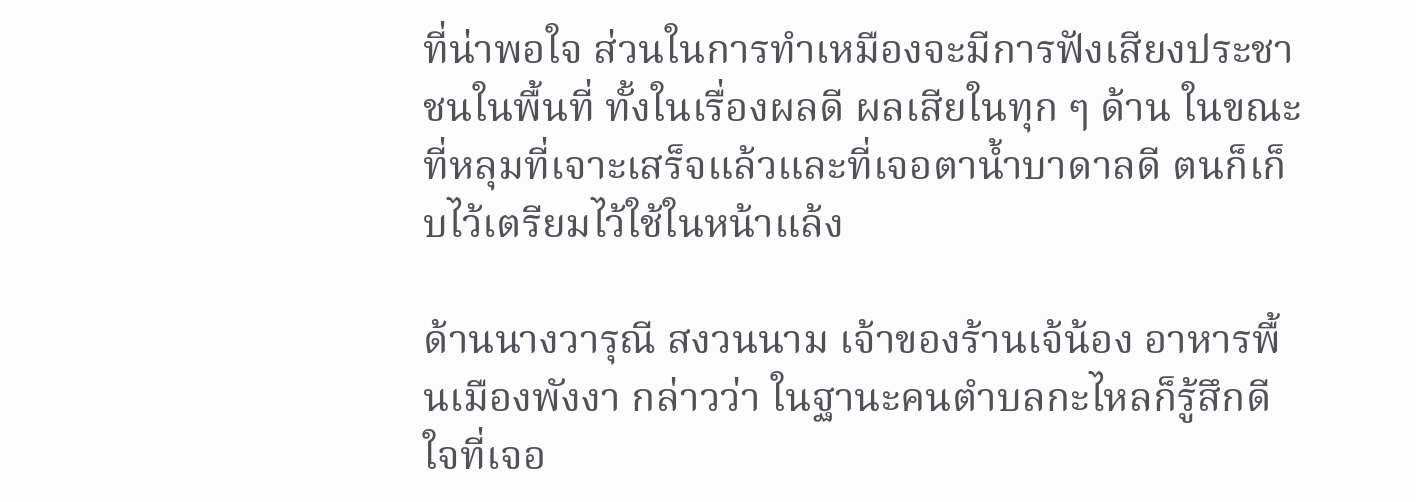ที่น่าพอใจ ส่วนในการทำเหมืองจะมีการฟังเสียงประชาชนในพื้นที่ ทั้งในเรื่องผลดี ผลเสียในทุก ๆ ด้าน ในขณะที่หลุมที่เจาะเสร็จแล้วและที่เจอตาน้ำบาดาลดี ตนก็เก็บไว้เตรียมไว้ใช้ในหน้าแล้ง

ด้านนางวารุณี สงวนนาม เจ้าของร้านเจ้น้อง อาหารพื้นเมืองพังงา กล่าวว่า ในฐานะคนตำบลกะไหลก็รู้สึกดีใจที่เจอ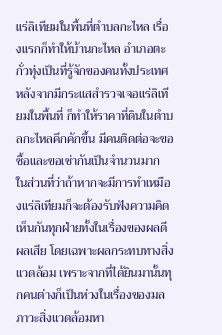แร่ลิเทียมในพื้นที่ตำบลกะไหล เรื่องแรกก็ทำให้บ้านกะไหล อำเภอตะกั่วทุ่งเป็นที่รู้จักของคนทั้งประเทศ หลังจากมีกระแสสำรวจเจอแร่ลิเทียมในพื้นที่ ก็ทำให้ราคาที่ดินในตำบลกะไหลคึกคักขึ้น มีคนติดต่อจะขอซื้อและขอเช่ากันเป็นจำนวนมาก ในส่วนที่ว่าถ้าหากจะมีการทำเหมืองแร่ลิเทียมก็จะต้องรับฟังความคิดเห็นกันทุกฝ่ายทั้งในเรื่องของผลดี ผลเสีย โดยเฉพาะผลกระทบทางสิ่งแวดล้อม เพราะจากที่ได้ยินมานั้นทุกคนต่างก็เป็นห่วงในเรื่องของมลภาวะสิ่งแวดล้อมหา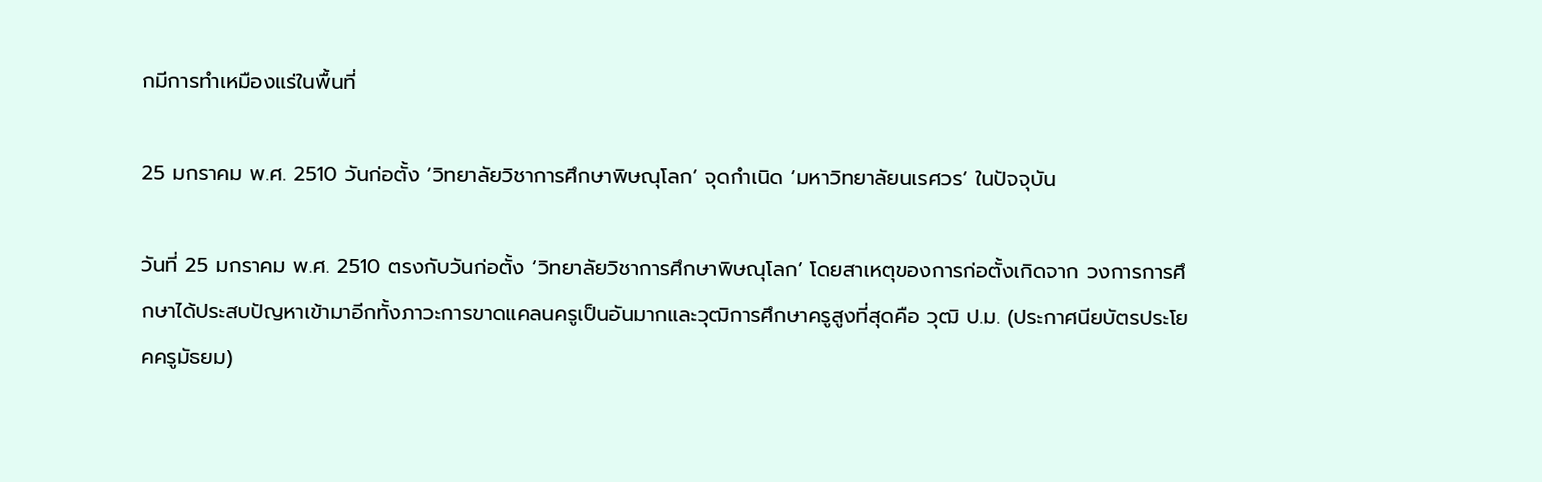กมีการทำเหมืองแร่ในพื้นที่

25 มกราคม พ.ศ. 2510 วันก่อตั้ง ‘วิทยาลัยวิชาการศึกษาพิษณุโลก’ จุดกำเนิด ‘มหาวิทยาลัยนเรศวร’ ในปัจจุบัน

วันที่ 25 มกราคม พ.ศ. 2510 ตรงกับวันก่อตั้ง ‘วิทยาลัยวิชาการศึกษาพิษณุโลก’ โดยสาเหตุของการก่อตั้งเกิดจาก วงการการศึกษาได้ประสบปัญหาเข้ามาอีกทั้งภาวะการขาดแคลนครูเป็นอันมากและวุฒิการศึกษาครูสูงที่สุดคือ วุฒิ ป.ม. (ประกาศนียบัตรประโยคครูมัธยม)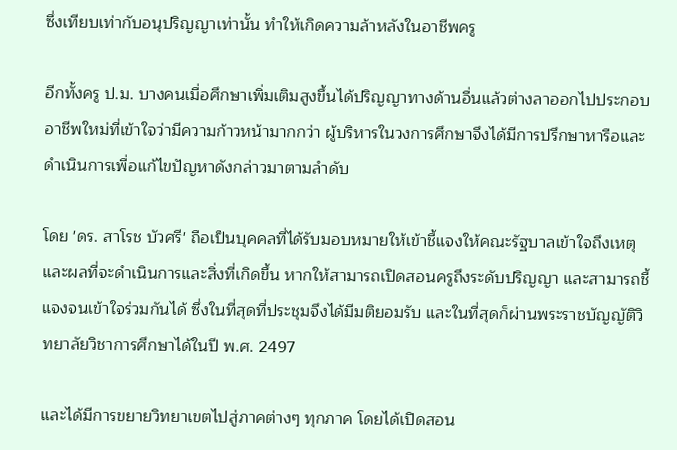ซึ่งเทียบเท่ากับอนุปริญญาเท่านั้น ทำให้เกิดความล้าหลังในอาชีพครู

อีกทั้งครู ป.ม. บางคนเมื่อศึกษาเพิ่มเติมสูงขึ้นได้ปริญญาทางด้านอื่นแล้วต่างลาออกไปประกอบอาชีพใหม่ที่เข้าใจว่ามีความก้าวหน้ามากกว่า ผู้บริหารในวงการศึกษาจึงได้มีการปรึกษาหารือและดำเนินการเพื่อแก้ไขปัญหาดังกล่าวมาตามลำดับ

โดย 'ดร. สาโรช บัวศรี' ถือเป็นบุคคลที่ได้รับมอบหมายให้เข้าชี้แจงให้คณะรัฐบาลเข้าใจถึงเหตุและผลที่จะดำเนินการและสิ่งที่เกิดขึ้น หากให้สามารถเปิดสอนครูถึงระดับปริญญา และสามารถชี้แจงจนเข้าใจร่วมกันได้ ซึ่งในที่สุดที่ประชุมจึงได้มีมติยอมรับ และในที่สุดก็ผ่านพระราชบัญญัติวิทยาลัยวิชาการศึกษาได้ในปี พ.ศ. 2497

และได้มีการขยายวิทยาเขตไปสู่ภาคต่างๆ ทุกภาค โดยได้เปิดสอน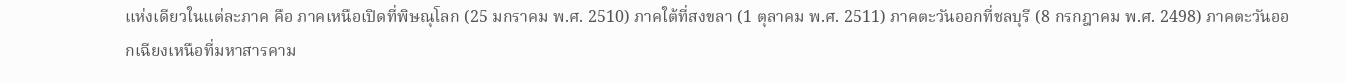แห่งเดียวในแต่ละภาค คือ ภาคเหนือเปิดที่พิษณุโลก (25 มกราคม พ.ศ. 2510) ภาคใต้ที่สงขลา (1 ตุลาคม พ.ศ. 2511) ภาคตะวันออกที่ชลบุรี (8 กรกฎาคม พ.ศ. 2498) ภาคตะวันออกเฉียงเหนือที่มหาสารคาม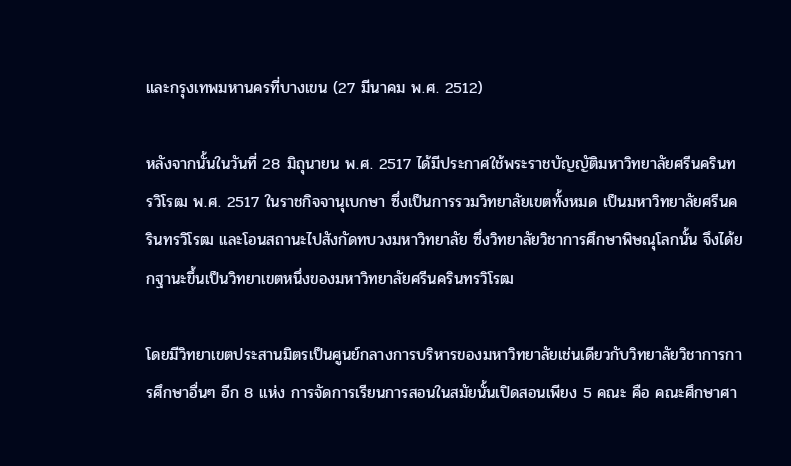และกรุงเทพมหานครที่บางเขน (27 มีนาคม พ.ศ. 2512)

หลังจากนั้นในวันที่ 28 มิถุนายน พ.ศ. 2517 ได้มีประกาศใช้พระราชบัญญัติมหาวิทยาลัยศรีนครินทรวิโรฒ พ.ศ. 2517 ในราชกิจจานุเบกษา ซึ่งเป็นการรวมวิทยาลัยเขตทั้งหมด เป็นมหาวิทยาลัยศรีนครินทรวิโรฒ และโอนสถานะไปสังกัดทบวงมหาวิทยาลัย ซึ่งวิทยาลัยวิชาการศึกษาพิษณุโลกนั้น จึงได้ยกฐานะขึ้นเป็นวิทยาเขตหนึ่งของมหาวิทยาลัยศรีนครินทรวิโรฒ

โดยมีวิทยาเขตประสานมิตรเป็นศูนย์กลางการบริหารของมหาวิทยาลัยเช่นเดียวกับวิทยาลัยวิชาการการศึกษาอื่นๆ อีก 8 แห่ง การจัดการเรียนการสอนในสมัยนั้นเปิดสอนเพียง 5 คณะ คือ คณะศึกษาศา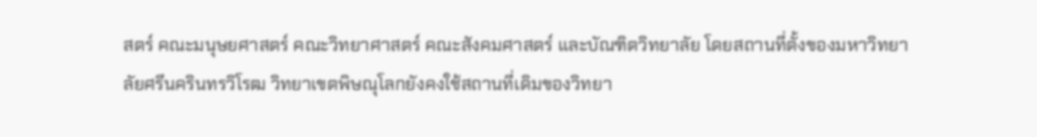สตร์ คณะมนุษยศาสตร์ คณะวิทยาศาสตร์ คณะสังคมศาสตร์ และบัณฑิตวิทยาลัย โดยสถานที่ตั้งของมหาวิทยาลัยศรีนครินทรวิโรฒ วิทยาเขตพิษณุโลกยังคงใช้สถานที่เดิมของวิทยา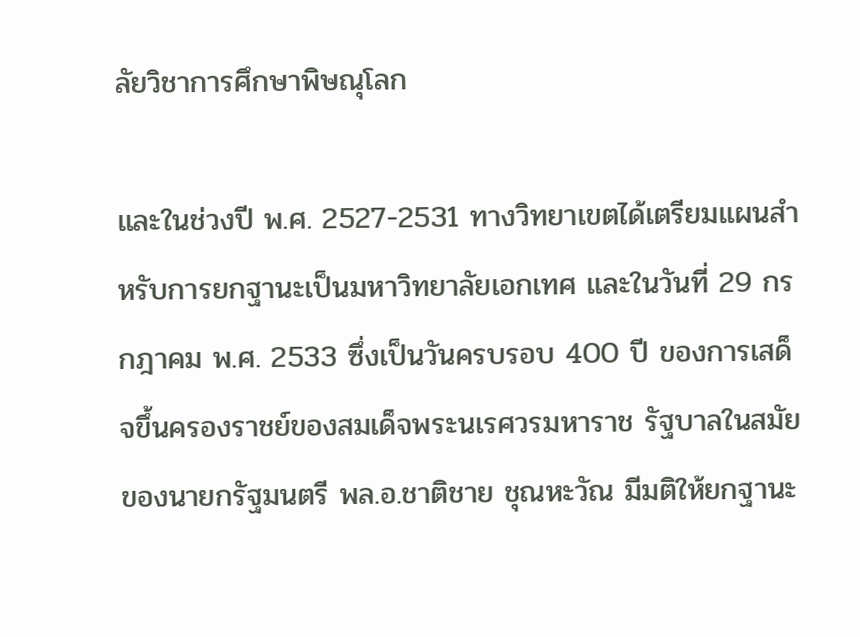ลัยวิชาการศึกษาพิษณุโลก

และในช่วงปี พ.ศ. 2527-2531 ทางวิทยาเขตได้เตรียมแผนสำหรับการยกฐานะเป็นมหาวิทยาลัยเอกเทศ และในวันที่ 29 กรกฎาคม พ.ศ. 2533 ซึ่งเป็นวันครบรอบ 400 ปี ของการเสด็จขึ้นครองราชย์ของสมเด็จพระนเรศวรมหาราช รัฐบาลในสมัยของนายกรัฐมนตรี พล.อ.ชาติชาย ชุณหะวัณ มีมติให้ยกฐานะ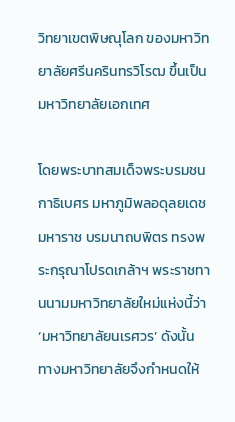วิทยาเขตพิษณุโลก ของมหาวิทยาลัยศรีนครินทรวิโรฒ ขึ้นเป็นมหาวิทยาลัยเอกเทศ

โดยพระบาทสมเด็จพระบรมชนกาธิเบศร มหาภูมิพลอดุลยเดชมหาราช บรมนาถบพิตร ทรงพระกรุณาโปรดเกล้าฯ พระราชทานนามมหาวิทยาลัยใหม่แห่งนี้ว่า ‘มหาวิทยาลัยนเรศวร’ ดังนั้น ทางมหาวิทยาลัยจึงกำหนดให้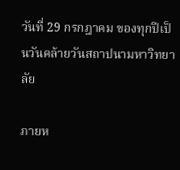วันที่ 29 กรกฎาคม ของทุกปีเป็นวันคล้ายวันสถาปนามหาวิทยาลัย

ภายห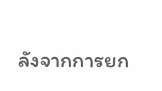ลังจากการยก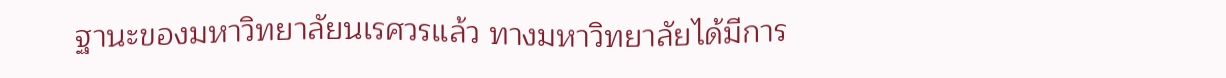ฐานะของมหาวิทยาลัยนเรศวรแล้ว ทางมหาวิทยาลัยได้มีการ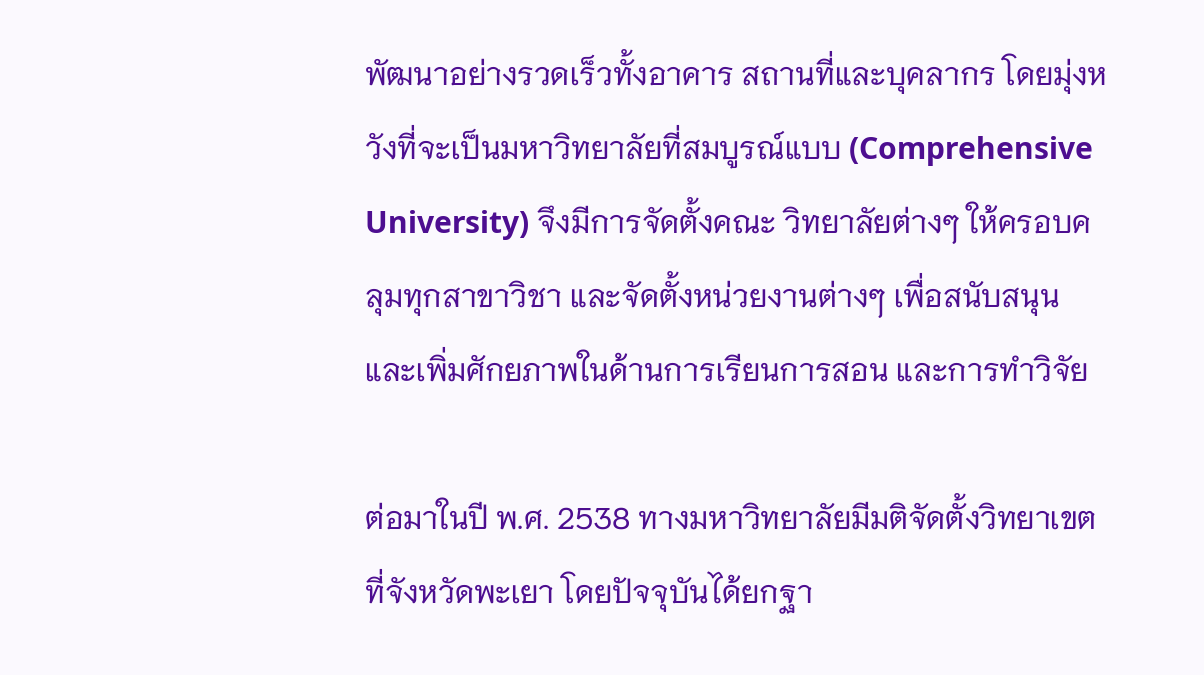พัฒนาอย่างรวดเร็วทั้งอาคาร สถานที่และบุคลากร โดยมุ่งหวังที่จะเป็นมหาวิทยาลัยที่สมบูรณ์แบบ (Comprehensive University) จึงมีการจัดตั้งคณะ วิทยาลัยต่างๆ ให้ครอบคลุมทุกสาขาวิชา และจัดตั้งหน่วยงานต่างๆ เพื่อสนับสนุนและเพิ่มศักยภาพในด้านการเรียนการสอน และการทำวิจัย

ต่อมาในปี พ.ศ. 2538 ทางมหาวิทยาลัยมีมติจัดตั้งวิทยาเขตที่จังหวัดพะเยา โดยปัจจุบันได้ยกฐา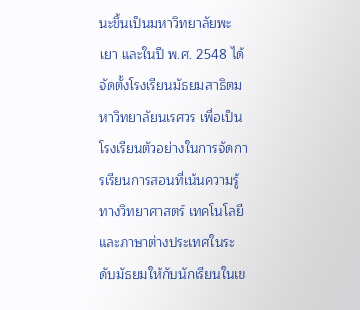นะขึ้นเป็นมหาวิทยาลัยพะเยา และในปี พ.ศ. 2548 ได้จัดตั้งโรงเรียนมัธยมสาธิตมหาวิทยาลัยนเรศวร เพื่อเป็นโรงเรียนตัวอย่างในการจัดการเรียนการสอนที่เน้นความรู้ทางวิทยาศาสตร์ เทคโนโลยี และภาษาต่างประเทศในระดับมัธยมให้กับนักเรียนในเข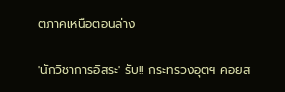ตภาคเหนือตอนล่าง

'นักวิชาการอิสระ' รับ!! กระทรวงอุตฯ คอยส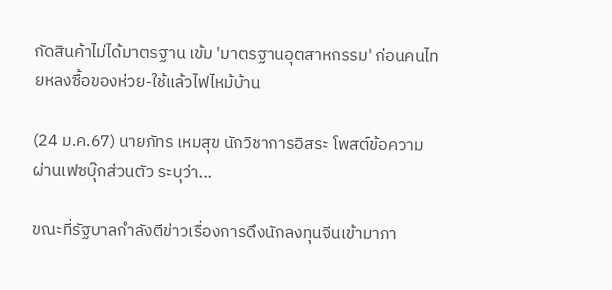กัดสินค้าไม่ได้มาตรฐาน เข้ม 'มาตรฐานอุตสาหกรรม' ก่อนคนไทยหลงซื้อของห่วย-ใช้แล้วไฟไหม้บ้าน

(24 ม.ค.67) นายภัทร เหมสุข นักวิชาการอิสระ โพสต์ข้อความผ่านเฟซบุ๊กส่วนตัว ระบุว่า...

ขณะที่รัฐบาลกำลังตีข่าวเรื่องการดึงนักลงทุนจีนเข้ามาภา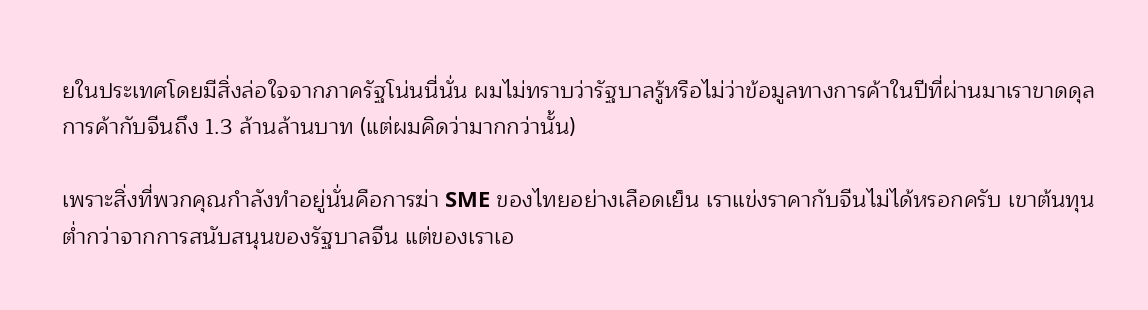ยในประเทศโดยมีสิ่งล่อใจจากภาครัฐโน่นนี่นั่น ผมไม่ทราบว่ารัฐบาลรู้หรือไม่ว่าข้อมูลทางการค้าในปีที่ผ่านมาเราขาดดุลการค้ากับจีนถึง 1.3 ล้านล้านบาท (แต่ผมคิดว่ามากกว่านั้น)

เพราะสิ่งที่พวกคุณกำลังทำอยู่นั่นคือการฆ่า SME ของไทยอย่างเลือดเย็น เราแข่งราคากับจีนไม่ได้หรอกครับ เขาต้นทุนต่ำกว่าจากการสนับสนุนของรัฐบาลจีน แต่ของเราเอ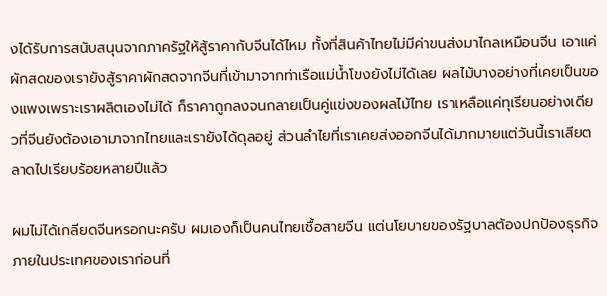งได้รับการสนับสนุนจากภาครัฐให้สู้ราคากับจีนได้ไหม ทั้งที่สินค้าไทยไม่มีค่าขนส่งมาไกลเหมือนจีน เอาแค่ผักสดของเรายังสู้ราคาผักสดจากจีนที่เข้ามาจากท่าเรือแม่น้ำโขงยังไม่ได้เลย ผลไม้บางอย่างที่เคยเป็นของแพงเพราะเราผลิตเองไม่ได้ ก็ราคาถูกลงจนกลายเป็นคู่แข่งของผลไม้ไทย เราเหลือแค่ทุเรียนอย่างเดียวที่จีนยังต้องเอามาจากไทยและเรายังได้ดุลอยู่ ส่วนลำไยที่เราเคยส่งออกจีนได้มากมายแต่วันนี้เราเสียตลาดไปเรียบร้อยหลายปีแล้ว

ผมไม่ได้เกลียดจีนหรอกนะครับ ผมเองก็เป็นคนไทยเชื้อสายจีน แต่นโยบายของรัฐบาลต้องปกป้องธุรกิจภายในประเทศของเราก่อนที่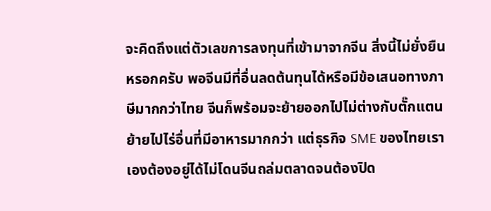จะคิดถึงแต่ตัวเลขการลงทุนที่เข้ามาจากจีน สิ่งนี้ไม่ยั่งยืนหรอกครับ พอจีนมีที่อื่นลดต้นทุนได้หรือมีข้อเสนอทางภาษีมากกว่าไทย จีนก็พร้อมจะย้ายออกไปไม่ต่างกับตั๊กแตนย้ายไปไร่อื่นที่มีอาหารมากกว่า แต่ธุรกิจ SME ของไทยเราเองต้องอยู่ได้ไม่โดนจีนถล่มตลาดจนต้องปิด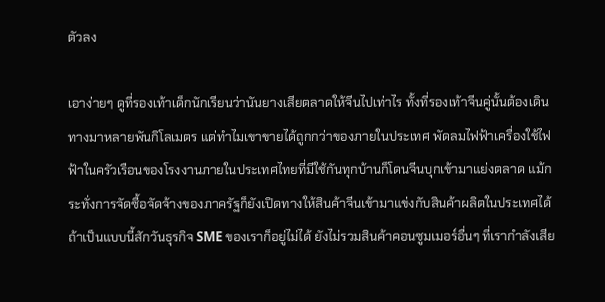ตัวลง

เอาง่ายๆ ดูที่รองเท้าเด็กนักเรียนว่านันยางเสียตลาดให้จีนไปเท่าไร ทั้งที่รองเท้าจีนคู่นั้นต้องเดินทางมาหลายพันกิโลเมตร แต่ทำไมเขาขายได้ถูกกว่าของภายในประเทศ พัดลมไฟฟ้าเครื่องใช้ไฟฟ้าในครัวเรือนของโรงงานภายในประเทศไทยที่มีใช้กันทุกบ้านก็โดนจีนบุกเข้ามาแย่งตลาด แม้กระทั่งการจัดซื้อจัดจ้างของภาครัฐก็ยังเปิดทางให้สินค้าจีนเข้ามาแข่งกับสินค้าผลิตในประเทศได้ ถ้าเป็นแบบนี้สักวันธุรกิจ SME ของเราก็อยู่ไม่ได้ ยังไม่รวมสินค้าคอนซูมเมอร์อื่นๆ ที่เรากำลังเสีย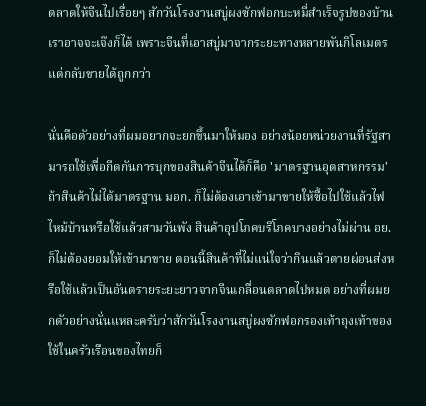ตลาดให้จีนไปเรื่อยๆ สักวันโรงงานสบู่ผงซักฟอกบะหมี่สำเร็จรูปของบ้านเราอาจจะเจ๊งก็ได้ เพราะจีนที่เอาสบู่มาจากระยะทางหลายพันกิโลเมตรแต่กลับขายได้ถูกกว่า

นั่นคือตัวอย่างที่ผมอยากจะยกขึ้นมาให้มอง อย่างน้อยหน่วยงานที่รัฐสามารถใช้เพื่อกีดกันการบุกของสินค้าจีนได้ก็คือ 'มาตรฐานอุตสาหกรรม' ถ้าสินค้าไม่ได้มาตรฐาน มอก. ก็ไม่ต้องเอาเข้ามาขายให้ซื้อไปใช้แล้วไฟไหม้บ้านหรือใช้แล้วสามวันพัง สินค้าอุปโภคบริโภคบางอย่างไม่ผ่าน อย.ก็ไม่ต้องยอมให้เข้ามาขาย ตอนนี้สินค้าที่ไม่แน่ใจว่ากินแล้วตายผ่อนส่งหรือใช้แล้วเป็นอันตรายระยะยาวจากจีนเกลื่อนตลาดไปหมด อย่างที่ผมยกตัวอย่างนั่นแหละครับว่าสักวันโรงงานสบู่ผงซักฟอกรองเท้าถุงเท้าของใช้ในครัวเรือนของไทยก็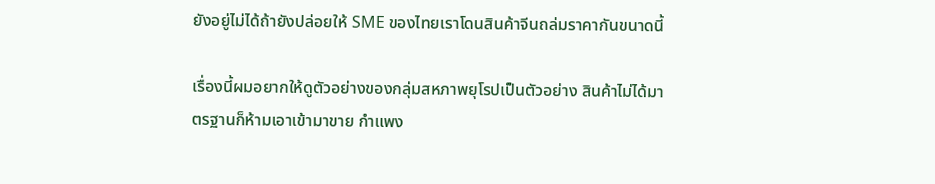ยังอยู่ไม่ได้ถ้ายังปล่อยให้ SME ของไทยเราโดนสินค้าจีนถล่มราคากันขนาดนี้

เรื่องนี้ผมอยากให้ดูตัวอย่างของกลุ่มสหภาพยุโรปเป็นตัวอย่าง สินค้าไม่ได้มาตรฐานก็ห้ามเอาเข้ามาขาย กำแพง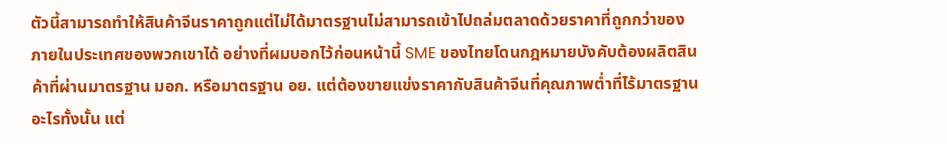ตัวนี้สามารถทำให้สินค้าจีนราคาถูกแต่ไม่ได้มาตรฐานไม่สามารถเข้าไปถล่มตลาดด้วยราคาที่ถูกกว่าของภายในประเทศของพวกเขาได้ อย่างที่ผมบอกไว้ก่อนหน้านี้ SME ของไทยโดนกฎหมายบังคับต้องผลิตสินค้าที่ผ่านมาตรฐาน มอก. หรือมาตรฐาน อย. แต่ต้องขายแข่งราคากับสินค้าจีนที่คุณภาพต่ำที่ไร้มาตรฐานอะไรทั้งนั้น แต่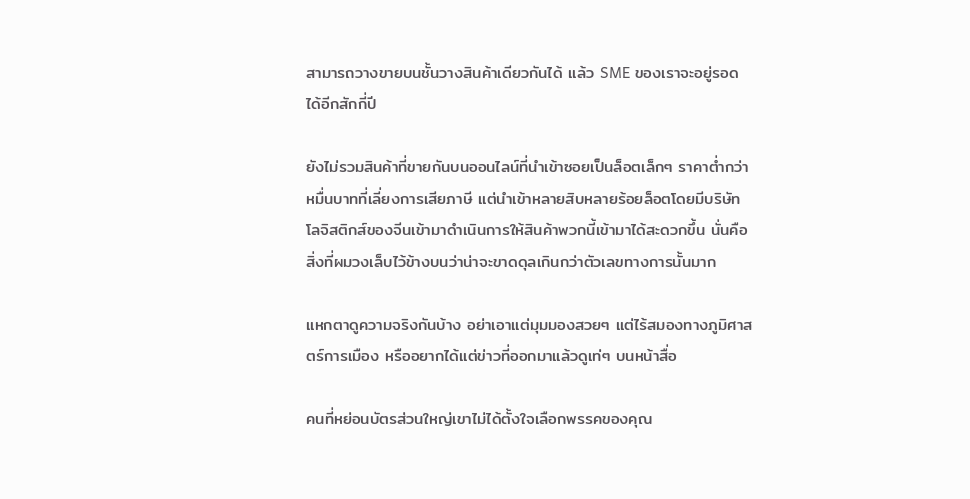สามารถวางขายบนชั้นวางสินค้าเดียวกันได้ แล้ว SME ของเราจะอยู่รอดได้อีกสักกี่ปี

ยังไม่รวมสินค้าที่ขายกันบนออนไลน์ที่นำเข้าซอยเป็นล็อตเล็กๆ ราคาต่ำกว่าหมื่นบาทที่เลี่ยงการเสียภาษี แต่นำเข้าหลายสิบหลายร้อยล็อตโดยมีบริษัทโลจิสติกส์ของจีนเข้ามาดำเนินการให้สินค้าพวกนี้เข้ามาได้สะดวกขึ้น นั่นคือสิ่งที่ผมวงเล็บไว้ข้างบนว่าน่าจะขาดดุลเกินกว่าตัวเลขทางการนั้นมาก

แหกตาดูความจริงกันบ้าง อย่าเอาแต่มุมมองสวยๆ แต่ไร้สมองทางภูมิศาสตร์การเมือง หรืออยากได้แต่ข่าวที่ออกมาแล้วดูเท่ๆ บนหน้าสื่อ

คนที่หย่อนบัตรส่วนใหญ่เขาไม่ได้ตั้งใจเลือกพรรคของคุณ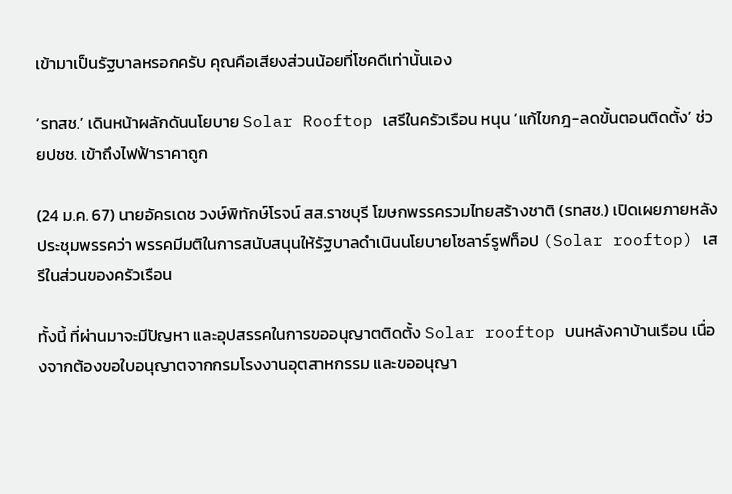เข้ามาเป็นรัฐบาลหรอกครับ คุณคือเสียงส่วนน้อยที่โชคดีเท่านั้นเอง

‘รทสช.’ เดินหน้าผลักดันนโยบาย Solar Rooftop เสรีในครัวเรือน หนุน ‘แก้ไขกฎ-ลดขั้นตอนติดตั้ง’ ช่วยปชช. เข้าถึงไฟฟ้าราคาถูก

(24 ม.ค. 67) นายอัครเดช วงษ์พิทักษ์โรจน์ สส.ราชบุรี โฆษกพรรครวมไทยสร้างชาติ (รทสช.) เปิดเผยภายหลังประชุมพรรคว่า พรรคมีมติในการสนับสนุนให้รัฐบาลดำเนินนโยบายโซลาร์รูฟท็อป (Solar rooftop) เสรีในส่วนของครัวเรือน

ทั้งนี้ ที่ผ่านมาจะมีปัญหา และอุปสรรคในการขออนุญาตติดตั้ง Solar rooftop บนหลังคาบ้านเรือน เนื่องจากต้องขอใบอนุญาตจากกรมโรงงานอุตสาหกรรม และขออนุญา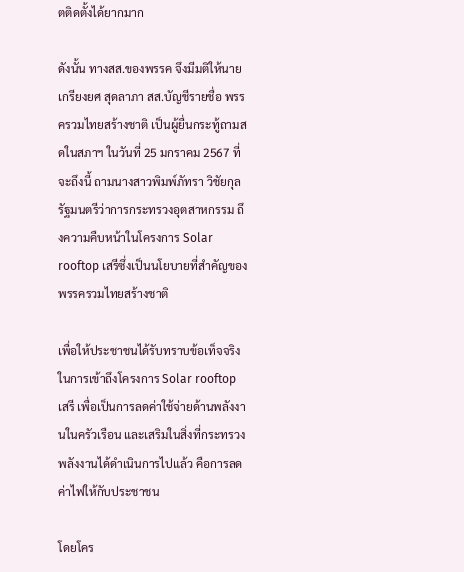ตติดตั้งได้ยากมาก

ดังนั้น ทางสส.ของพรรค จึงมีมติให้นายเกรียงยศ สุดลาภา สส.บัญชีรายชื่อ พรรครวมไทยสร้างชาติ เป็นผู้ยื่นกระทู้ถามสดในสภาฯ ในวันที่ 25 มกราคม 2567 ที่จะถึงนี้ ถามนางสาวพิมพ์ภัทรา วิชัยกุล รัฐมนตรีว่าการกระทรวงอุตสาหกรรม ถึงความคืบหน้าในโครงการ Solar rooftop เสรีซึ่งเป็นนโยบายที่สำคัญของพรรครวมไทยสร้างชาติ

เพื่อให้ประชาชนได้รับทราบข้อเท็จจริงในการเข้าถึงโครงการ Solar rooftop เสรี เพื่อเป็นการลดค่าใช้จ่ายด้านพลังงานในครัวเรือน และเสริมในสิ่งที่กระทรวงพลังงานได้ดำเนินการไปแล้ว คือการลดค่าไฟให้กับประชาชน

โดยโคร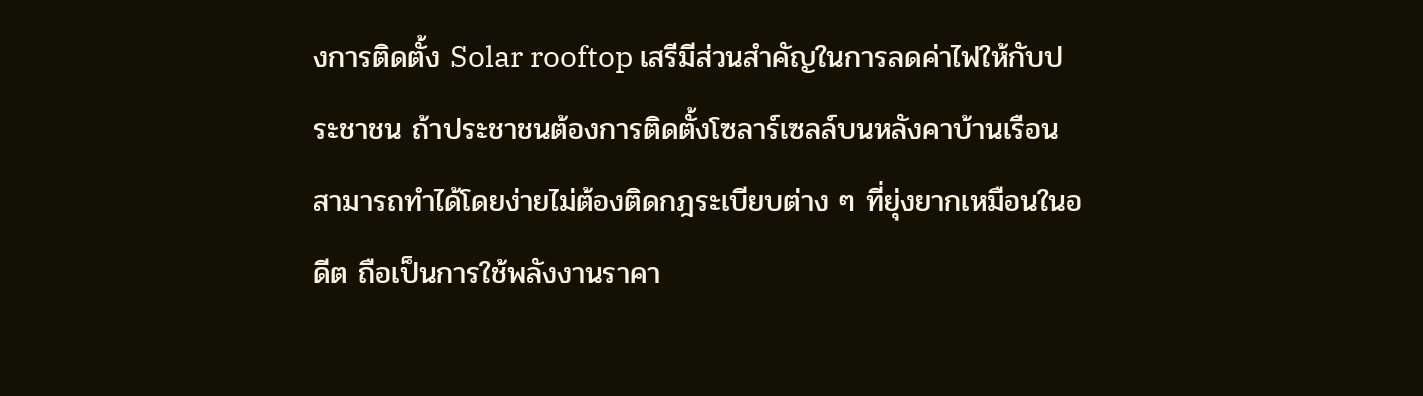งการติดตั้ง Solar rooftop เสรีมีส่วนสำคัญในการลดค่าไฟให้กับประชาชน ถ้าประชาชนต้องการติดตั้งโซลาร์เซลล์บนหลังคาบ้านเรือน สามารถทำได้โดยง่ายไม่ต้องติดกฎระเบียบต่าง ๆ ที่ยุ่งยากเหมือนในอดีต ถือเป็นการใช้พลังงานราคา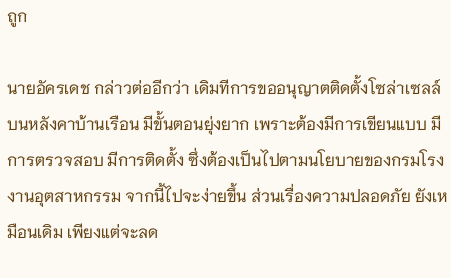ถูก

นายอัครเดช กล่าวต่ออีกว่า เดิมทีการขออนุญาตติดตั้งโซล่าเซลล์บนหลังคาบ้านเรือน มีขั้นตอนยุ่งยาก เพราะต้องมีการเขียนแบบ มีการตรวจสอบ มีการติดตั้ง ซึ่งต้องเป็นไปตามนโยบายของกรมโรงงานอุตสาหกรรม จากนี้ไปจะง่ายขึ้น ส่วนเรื่องความปลอดภัย ยังเหมือนเดิม เพียงแต่จะลด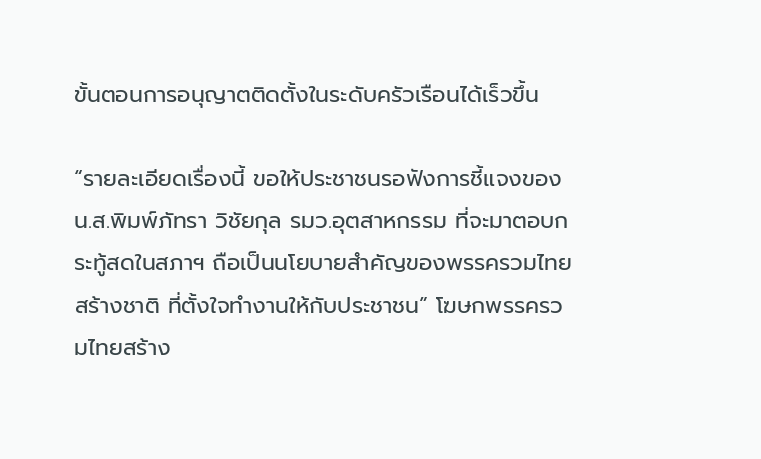ขั้นตอนการอนุญาตติดตั้งในระดับครัวเรือนได้เร็วขึ้น

“รายละเอียดเรื่องนี้ ขอให้ประชาชนรอฟังการชี้แจงของน.ส.พิมพ์ภัทรา วิชัยกุล รมว.อุตสาหกรรม ที่จะมาตอบกระทู้สดในสภาฯ ถือเป็นนโยบายสำคัญของพรรครวมไทยสร้างชาติ ที่ตั้งใจทำงานให้กับประชาชน” โฆษกพรรครวมไทยสร้าง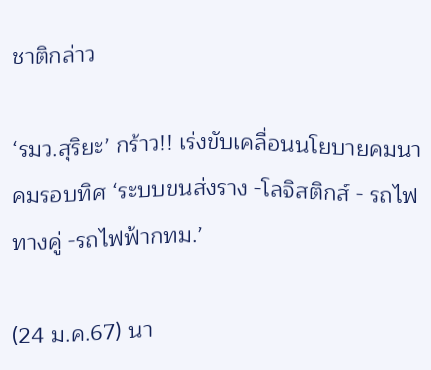ชาติกล่าว

‘รมว.สุริยะ’ กร้าว!! เร่งขับเคลื่อนนโยบายคมนาคมรอบทิศ ‘ระบบขนส่งราง -โลจิสติกส์ - รถไฟทางคู่ -รถไฟฟ้ากทม.’

(24 ม.ค.67) นา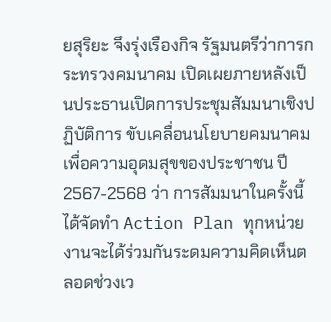ยสุริยะ จึงรุ่งเรืองกิจ รัฐมนตรีว่าการกระทรวงคมนาคม เปิดเผยภายหลังเป็นประธานเปิดการประชุมสัมมนาเชิงปฏิบัติการ ขับเคลื่อนนโยบายคมนาคมเพื่อความอุดมสุขของประชาชน ปี 2567-2568 ว่า การสัมมนาในครั้งนี้ได้จัดทำ Action Plan ทุกหน่วยงานจะได้ร่วมกันระดมความคิดเห็นตลอดช่วงเว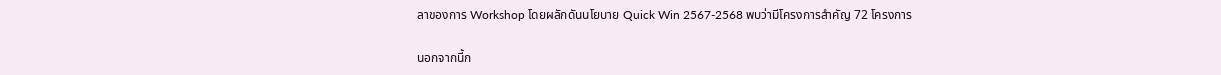ลาของการ Workshop โดยผลักดันนโยบาย Quick Win 2567-2568 พบว่ามีโครงการสำคัญ 72 โครงการ

นอกจากนี้ก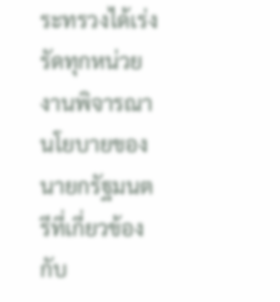ระทรวงได้เร่งรัดทุกหน่วยงานพิจารณานโยบายของนายกรัฐมนตรีที่เกี่ยวข้องกับ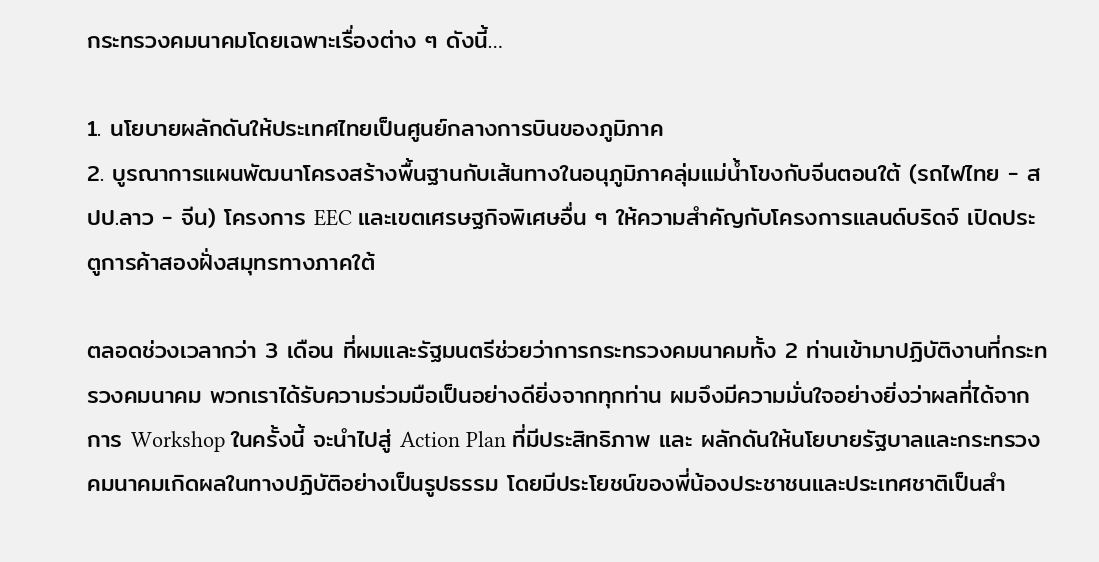กระทรวงคมนาคมโดยเฉพาะเรื่องต่าง ๆ ดังนี้…

1. นโยบายผลักดันให้ประเทศไทยเป็นศูนย์กลางการบินของภูมิภาค
2. บูรณาการแผนพัฒนาโครงสร้างพื้นฐานกับเส้นทางในอนุภูมิภาคลุ่มแม่น้ำโขงกับจีนตอนใต้ (รถไฟไทย - สปป.ลาว - จีน) โครงการ EEC และเขตเศรษฐกิจพิเศษอื่น ๆ ให้ความสำคัญกับโครงการแลนด์บริดจ์ เปิดประตูการค้าสองฝั่งสมุทรทางภาคใต้

ตลอดช่วงเวลากว่า 3 เดือน ที่ผมและรัฐมนตรีช่วยว่าการกระทรวงคมนาคมทั้ง 2 ท่านเข้ามาปฏิบัติงานที่กระทรวงคมนาคม พวกเราได้รับความร่วมมือเป็นอย่างดียิ่งจากทุกท่าน ผมจึงมีความมั่นใจอย่างยิ่งว่าผลที่ได้จากการ Workshop ในครั้งนี้ จะนำไปสู่ Action Plan ที่มีประสิทธิภาพ และ ผลักดันให้นโยบายรัฐบาลและกระทรวงคมนาคมเกิดผลในทางปฏิบัติอย่างเป็นรูปธรรม โดยมีประโยชน์ของพี่น้องประชาชนและประเทศชาติเป็นสำ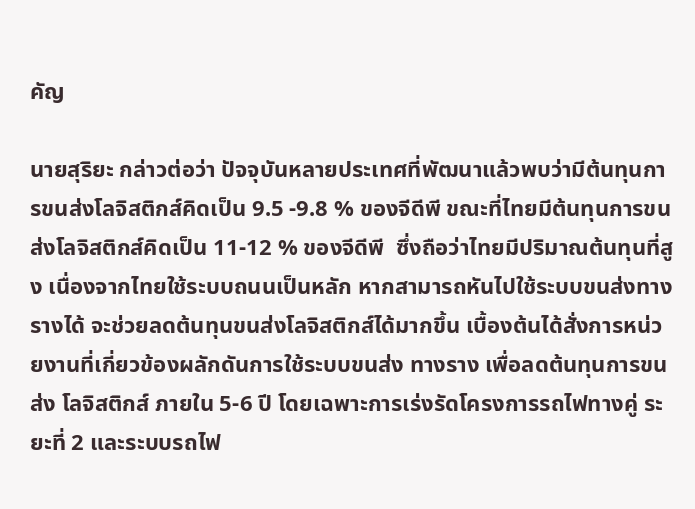คัญ

นายสุริยะ กล่าวต่อว่า ปัจจุบันหลายประเทศที่พัฒนาแล้วพบว่ามีต้นทุนการขนส่งโลจิสติกส์คิดเป็น 9.5 -9.8 % ของจีดีพี ขณะที่ไทยมีต้นทุนการขนส่งโลจิสติกส์คิดเป็น 11-12 % ของจีดีพี  ซึ่งถือว่าไทยมีปริมาณต้นทุนที่สูง เนื่องจากไทยใช้ระบบถนนเป็นหลัก หากสามารถหันไปใช้ระบบขนส่งทางรางได้ จะช่วยลดต้นทุนขนส่งโลจิสติกส์ได้มากขึ้น เบื้องต้นได้สั่งการหน่วยงานที่เกี่ยวข้องผลักดันการใช้ระบบขนส่ง ทางราง เพื่อลดต้นทุนการขนส่ง โลจิสติกส์ ภายใน 5-6 ปี โดยเฉพาะการเร่งรัดโครงการรถไฟทางคู่ ระยะที่ 2 และระบบรถไฟ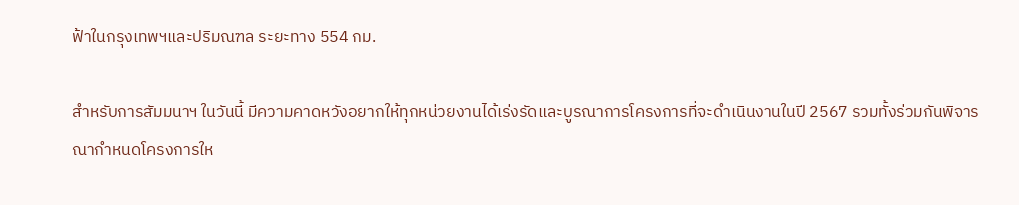ฟ้าในกรุงเทพฯและปริมณฑล ระยะทาง 554 กม.

สำหรับการสัมมนาฯ ในวันนี้ มีความคาดหวังอยากให้ทุกหน่วยงานได้เร่งรัดและบูรณาการโครงการที่จะดำเนินงานในปี 2567 รวมทั้งร่วมกันพิจารณากำหนดโครงการให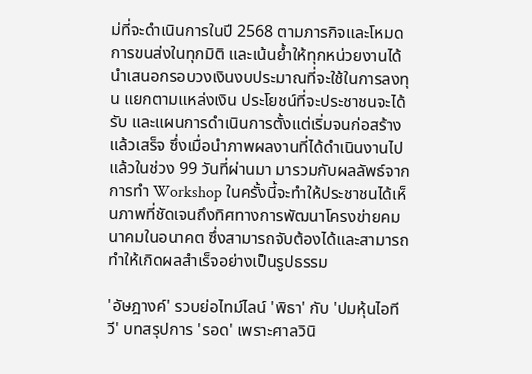ม่ที่จะดำเนินการในปี 2568 ตามภารกิจและโหมดการขนส่งในทุกมิติ และเน้นย้ำให้ทุกหน่วยงานได้นำเสนอกรอบวงเงินงบประมาณที่จะใช้ในการลงทุน แยกตามแหล่งเงิน ประโยชน์ที่จะประชาชนจะได้รับ และแผนการดำเนินการตั้งแต่เริ่มจนก่อสร้างแล้วเสร็จ ซึ่งเมื่อนำภาพผลงานที่ได้ดำเนินงานไปแล้วในช่วง 99 วันที่ผ่านมา มารวมกับผลลัพธ์จากการทำ Workshop ในครั้งนี้จะทำให้ประชาชนได้เห็นภาพที่ชัดเจนถึงทิศทางการพัฒนาโครงข่ายคมนาคมในอนาคต ซึ่งสามารถจับต้องได้และสามารถทำให้เกิดผลสำเร็จอย่างเป็นรูปธรรม

'อัษฎางค์' รวบย่อไทม์ไลน์ 'พิธา' กับ 'ปมหุ้นไอทีวี' บทสรุปการ 'รอด' เพราะศาลวินิ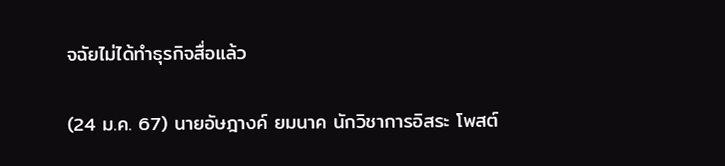จฉัยไม่ได้ทำธุรกิจสื่อแล้ว

(24 ม.ค. 67) นายอัษฎางค์ ยมนาค นักวิชาการอิสระ โพสต์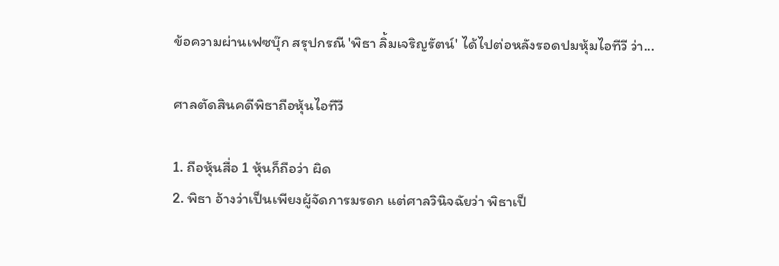ข้อความผ่านเฟซบุ๊ก สรุปกรณี 'พิธา ลิ้มเจริญรัตน์' ได้ไปต่อหลังรอดปมหุ้มไอทีวี ว่า...

ศาลตัดสินคดีพิธาถือหุ้นไอทีวี

1. ถือหุ้นสื่อ 1 หุ้นก็ถือว่า ผิด
2. พิธา อ้างว่าเป็นเพียงผู้จัดการมรดก แต่ศาลวินิจฉัยว่า พิธาเป็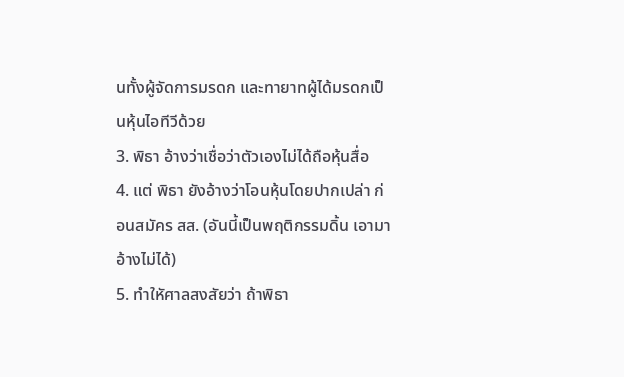นทั้งผู้จัดการมรดก และทายาทผู้ได้มรดกเป็นหุ้นไอทีวีด้วย
3. พิธา อ้างว่าเชื่อว่าตัวเองไม่ได้ถือหุ้นสื่อ
4. แต่ พิธา ยังอ้างว่าโอนหุ้นโดยปากเปล่า ก่อนสมัคร สส. (อันนี้เป็นพฤติกรรมดิ้น เอามาอ้างไม่ได้)
5. ทำใหัศาลสงสัยว่า ถ้าพิธา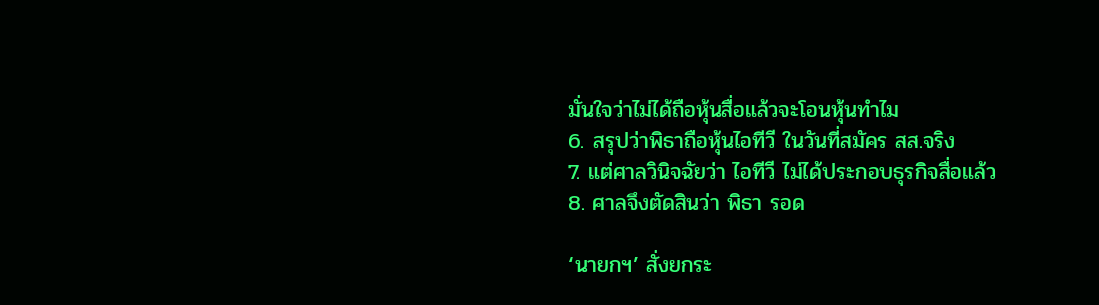มั่นใจว่าไม่ได้ถือหุ้นสื่อแล้วจะโอนหุ้นทำไม
6. สรุปว่าพิธาถือหุ้นไอทีวี ในวันที่สมัคร สส.จริง
7. แต่ศาลวินิจฉัยว่า ไอทีวี ไม่ได้ประกอบธุรกิจสื่อแล้ว
8. ศาลจึงตัดสินว่า พิธา รอด

‘นายกฯ’ สั่งยกระ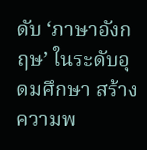ดับ ‘ภาษาอังกฤษ’ ในระดับอุดมศึกษา สร้างความพ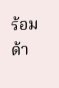ร้อมด้า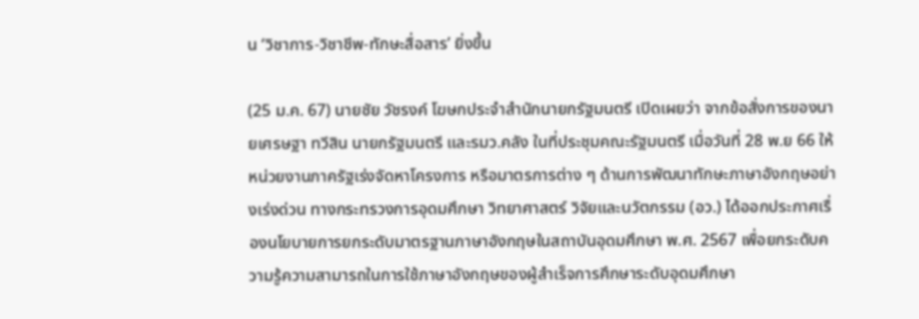น ‘วิชาการ-วิชาชีพ-ทักษะสื่อสาร’ ยิ่งขึ้น

(25 ม.ค. 67) นายชัย วัชรงค์ โฆษกประจำสำนักนายกรัฐมนตรี เปิดเผยว่า จากข้อสั่งการของนายเศรษฐา ทวีสิน นายกรัฐมนตรี และรมว.คลัง ในที่ประชุมคณะรัฐมนตรี เมื่อวันที่ 28 พ.ย 66 ให้หน่วยงานภาครัฐเร่งจัดหาโครงการ หรือมาตรการต่าง ๆ ด้านการพัฒนาทักษะภาษาอังกฤษอย่างเร่งด่วน ทางกระทรวงการอุดมศึกษา วิทยาศาสตร์ วิจัยและนวัตกรรม (อว.) ได้ออกประกาศเรื่องนโยบายการยกระดับมาตรฐานภาษาอังกฤษในสถาบันอุดมศึกษา พ.ศ. 2567 เพื่อยกระดับความรู้ความสามารถในการใช้ภาษาอังกฤษของผู้สำเร็จการศึกษาระดับอุดมศึกษา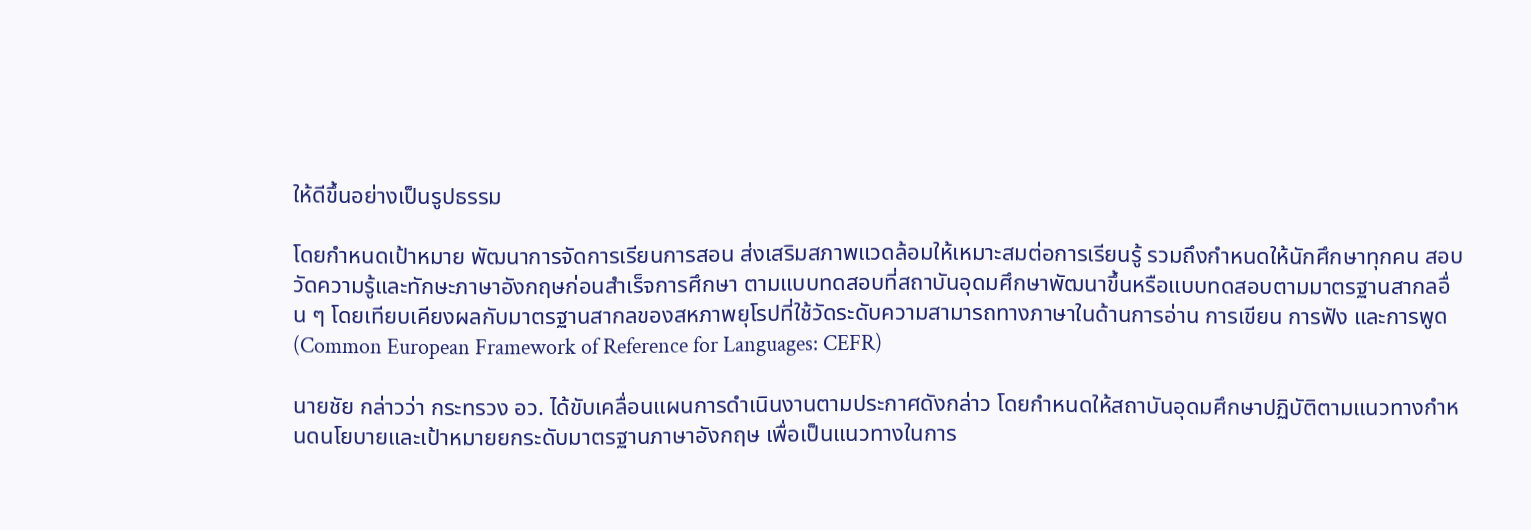ให้ดีขึ้นอย่างเป็นรูปธรรม

โดยกำหนดเป้าหมาย พัฒนาการจัดการเรียนการสอน ส่งเสริมสภาพแวดล้อมให้เหมาะสมต่อการเรียนรู้ รวมถึงกำหนดให้นักศึกษาทุกคน สอบวัดความรู้และทักษะภาษาอังกฤษก่อนสำเร็จการศึกษา ตามแบบทดสอบที่สถาบันอุดมศึกษาพัฒนาขึ้นหรือแบบทดสอบตามมาตรฐานสากลอื่น ๆ โดยเทียบเคียงผลกับมาตรฐานสากลของสหภาพยุโรปที่ใช้วัดระดับความสามารถทางภาษาในด้านการอ่าน การเขียน การฟัง และการพูด (Common European Framework of Reference for Languages: CEFR)

นายชัย กล่าวว่า กระทรวง อว. ได้ขับเคลื่อนแผนการดำเนินงานตามประกาศดังกล่าว โดยกำหนดให้สถาบันอุดมศึกษาปฏิบัติตามแนวทางกำหนดนโยบายและเป้าหมายยกระดับมาตรฐานภาษาอังกฤษ เพื่อเป็นแนวทางในการ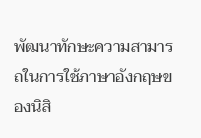พัฒนาทักษะความสามารถในการใช้ภาษาอังกฤษของนิสิ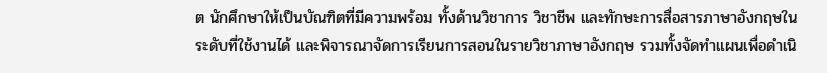ต นักศึกษาให้เป็นบัณฑิตที่มีความพร้อม ทั้งด้านวิชาการ วิชาชีพ และทักษะการสื่อสารภาษาอังกฤษในระดับที่ใช้งานได้ และพิจารณาจัดการเรียนการสอนในรายวิชาภาษาอังกฤษ รวมทั้งจัดทําแผนเพื่อดําเนิ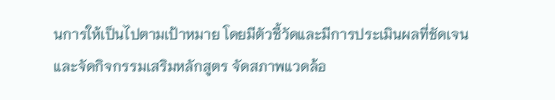นการให้เป็นไปตามเป้าหมาย โดยมีตัวชี้วัดและมีการประเมินผลที่ชัดเจน และจัดกิจกรรมเสริมหลักสูตร จัดสภาพแวดล้อ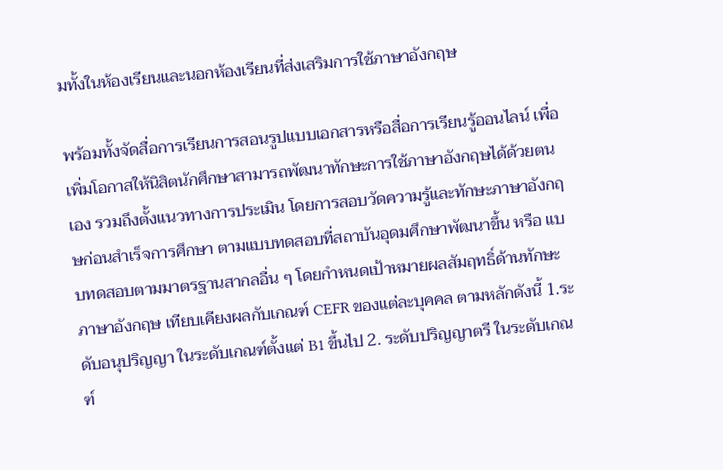มทั้งในห้องเรียนและนอกห้องเรียนที่ส่งเสริมการใช้ภาษาอังกฤษ

พร้อมทั้งจัดสื่อการเรียนการสอนรูปแบบเอกสารหรือสื่อการเรียนรู้ออนไลน์ เพื่อเพิ่มโอกาสให้นิสิตนักศึกษาสามารถพัฒนาทักษะการใช้ภาษาอังกฤษได้ด้วยตนเอง รวมถึงตั้งแนวทางการประเมิน โดยการสอบวัดความรู้และทักษะภาษาอังกฤษก่อนสําเร็จการศึกษา ตามแบบทดสอบที่สถาบันอุดมศึกษาพัฒนาขึ้น หรือ แบบทดสอบตามมาตรฐานสากลอื่น ๆ โดยกําหนดเป้าหมายผลสัมฤทธิ์ด้านทักษะภาษาอังกฤษ เทียบเคียงผลกับเกณฑ์ CEFR ของแต่ละบุคคล ตามหลักดังนี้ 1.ระดับอนุปริญญา ในระดับเกณฑ์ตั้งแต่ B1 ขึ้นไป 2. ระดับปริญญาตรี ในระดับเกณฑ์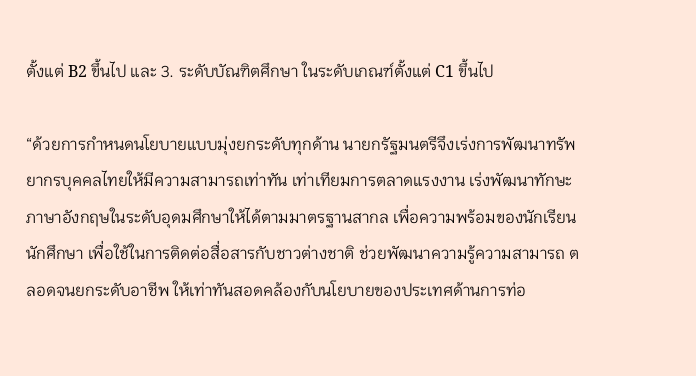ตั้งแต่ B2 ขึ้นไป และ 3. ระดับบัณฑิตศึกษา ในระดับเกณฑ์ตั้งแต่ C1 ขึ้นไป

“ด้วยการกำหนดนโยบายแบบมุ่งยกระดับทุกด้าน นายกรัฐมนตรีจึงเร่งการพัฒนาทรัพยากรบุคคลไทยให้มีความสามารถเท่าทัน เท่าเทียมการตลาดแรงงาน เร่งพัฒนาทักษะภาษาอังกฤษในระดับอุดมศึกษาให้ได้ตามมาตรฐานสากล เพื่อความพร้อมของนักเรียน นักศึกษา เพื่อใช้ในการติดต่อสื่อสารกับชาวต่างชาติ ช่วยพัฒนาความรู้ความสามารถ ตลอดจนยกระดับอาชีพ ให้เท่าทันสอดคล้องกับนโยบายของประเทศด้านการท่อ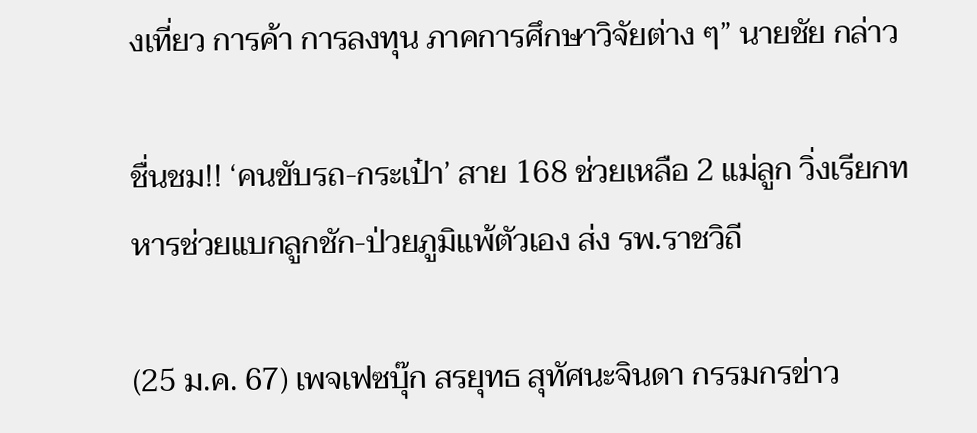งเที่ยว การค้า การลงทุน ภาคการศึกษาวิจัยต่าง ๆ” นายชัย กล่าว

ชื่นชม!! ‘คนขับรถ-กระเป๋า’ สาย 168 ช่วยเหลือ 2 แม่ลูก วิ่งเรียกทหารช่วยแบกลูกชัก-ป่วยภูมิแพ้ตัวเอง ส่ง รพ.ราชวิถี

(25 ม.ค. 67) เพจเฟซบุ๊ก สรยุทธ สุทัศนะจินดา กรรมกรข่าว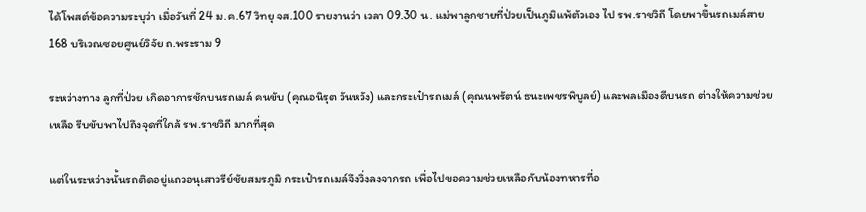ได้โพสต์ข้อความระบุว่า เมื่อวันที่ 24 ม.ค.67 วิทยุ จส.100 รายงานว่า เวลา 09.30 น. แม่พาลูกชายที่ป่วยเป็นภูมิแพ้ตัวเอง ไป รพ.ราชวิถี โดยพาขึ้นรถเมล์สาย 168 บริเวณซอยศูนย์วิจัย ถ.พระราม 9

ระหว่างทาง ลูกที่ป่วย เกิดอาการชักบนรถเมล์ คนขับ (คุณอนิรุต วันหวัง) และกระเป๋ารถเมล์ (คุณนพรัตน์ ธนะเพชรพิบูลย์) และพลเมืองดีบนรถ ต่างให้ความช่วยเหลือ รีบขับพาไปถึงจุดที่ใกล้ รพ.ราชวิถี มากที่สุด

แต่ในระหว่างนั้นรถติดอยู่แถวอนุเสาวรีย์ชัยสมรภูมิ กระเป๋ารถเมล์จึงวิ่งลงจากรถ เพื่อไปขอความช่วยเหลือกับน้องทหารที่อ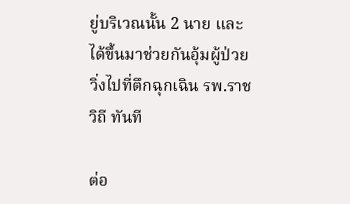ยู่บริเวณนั้น 2 นาย และได้ขึ้นมาช่วยกันอุ้มผู้ป่วย วิ่งไปที่ตึกฉุกเฉิน รพ.ราชวิถี ทันที

ต่อ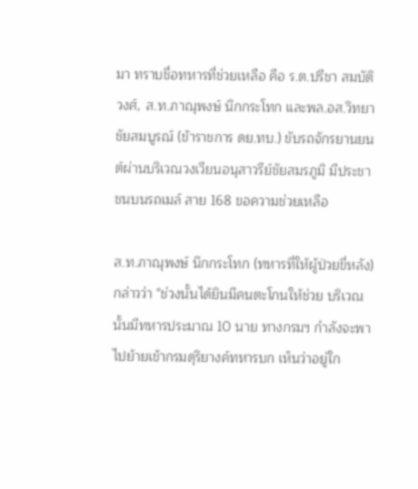มา ทราบชื่อทหารที่ช่วยเหลือ คือ ร.ต.ปรีชา สมบัติวงศ์, ส.ท.ภาณุพงษ์ นึกกระโทก และพล.อส.วิทยา ชัยสมบูรณ์ (ข้าราชการ ดย.ทบ.) ขับรถจักรยานยนต์ผ่านบริเวณวงเวียนอนุสาวรีย์ชัยสมรภูมิ มีประชาชนบนรถเมล์ สาย 168 ขอความช่วยเหลือ

ส.ท.ภาณุพงษ์ นึกกระโทก (ทหารที่ให้ผู้ป่วยขี่หลัง) กล่าวว่า "ช่วงนั้นได้ยินมีคนตะโกนให้ช่วย บริเวณนั้นมีทหารประมาณ 10 นาย ทางกรมฯ กำลังจะพาไปย้ายเข้ากรมดุริยางค์ทหารบก เห็นว่าอยู่ใก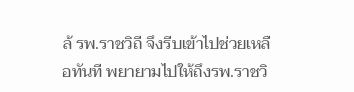ล้ รพ.ราชวิถี จึงรีบเข้าไปช่วยเหลือทันที พยายามไปให้ถึงรพ.ราชวิ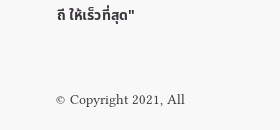ถี ให้เร็วที่สุด"


© Copyright 2021, All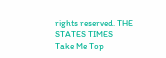rights reserved. THE STATES TIMES
Take Me Top